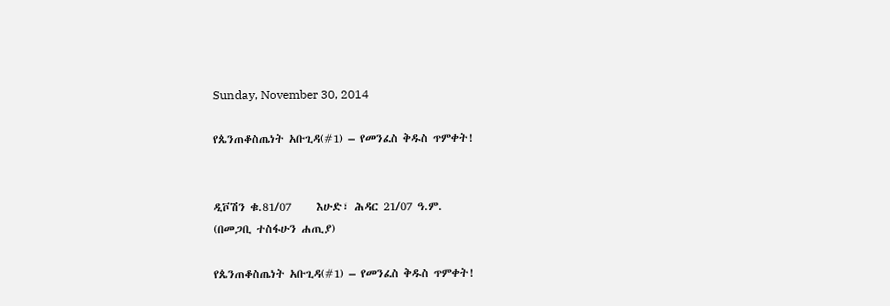Sunday, November 30, 2014

የጴንጠቆስጤነት አቡጊዳ(#1) – የመንፈስ ቅዱስ ጥምቀት!


ዲቮሽን ቁ.81/07     እሁድ፣ ሕዳር 21/07 ዓ.ም.
(በመጋቢ ተስፋሁን ሐጢያ)

የጴንጠቆስጤነት አቡጊዳ(#1) – የመንፈስ ቅዱስ ጥምቀት!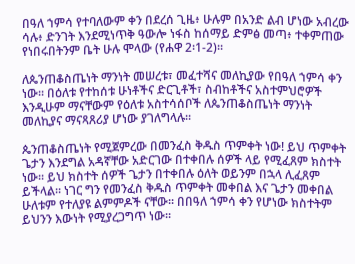በዓለ ኀምሳ የተባለውም ቀን በደረሰ ጊዜ፥ ሁሉም በአንድ ልብ ሆነው አብረው ሳሉ፥ ድንገት እንደሚነጥቅ ዓውሎ ነፋስ ከሰማይ ድምፅ መጣ፥ ተቀምጠው የነበሩበትንም ቤት ሁሉ ሞላው (የሐዋ 2፡1-2)፡፡

ለጴንጠቆስጤነት ማንነት መሠረቱ፣ መፈተሻና መለኪያው የበዓለ ኀምሳ ቀን ነው፡፡ በዕለቱ የተከሰቱ ሁነቶችና ድርጊቶች፣ ስብከቶችና አስተምህሮዎች እንዲሁም ማናቸውም የዕለቱ አስተሳሰቦች ለጴንጠቆስጤነት ማንነት መለኪያና ማናጻጸሪያ ሆነው ያገለግላሉ፡፡

ጴንጠቆስጤነት የሚጀምረው በመንፈስ ቅዱስ ጥምቀት ነው! ይህ ጥምቀት ጌታን እንደግል አዳኛቸው አድርገው በተቀበሉ ሰዎች ላይ የሚፈጸም ክስተት ነው፡፡ ይህ ክስተት ሰዎች ጌታን በተቀበሉ ዕለት ወይንም በኋላ ሊፈጸም ይችላል፡፡ ነገር ግን የመንፈስ ቅዱስ ጥምቀት መቀበል እና ጌታን መቀበል ሁለቱም የተለያዩ ልምምዶች ናቸው፡፡ በበዓለ ኀምሳ ቀን የሆነው ክስተትም ይህንን እውነት የሚያረጋግጥ ነው፡፡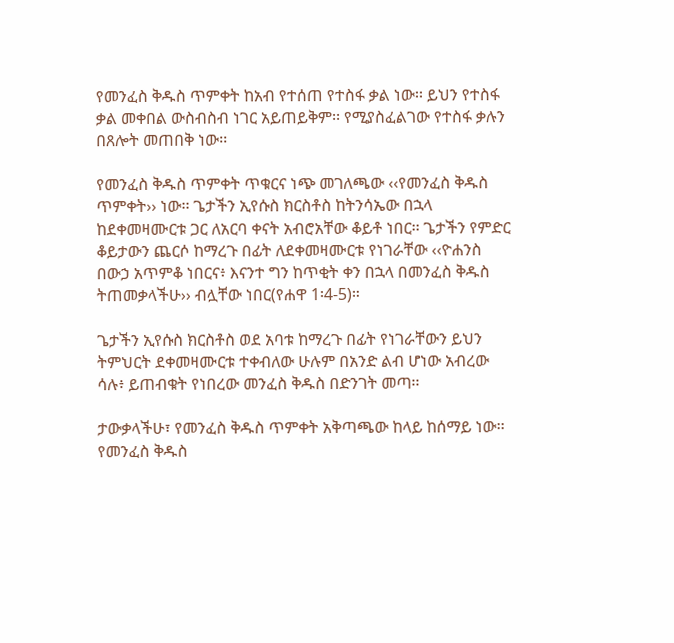የመንፈስ ቅዱስ ጥምቀት ከአብ የተሰጠ የተስፋ ቃል ነው፡፡ ይህን የተስፋ ቃል መቀበል ውስብስብ ነገር አይጠይቅም፡፡ የሚያስፈልገው የተስፋ ቃሉን በጸሎት መጠበቅ ነው፡፡

የመንፈስ ቅዱስ ጥምቀት ጥቁርና ነጭ መገለጫው ‹‹የመንፈስ ቅዱስ ጥምቀት›› ነው፡፡ ጌታችን ኢየሱስ ክርስቶስ ከትንሳኤው በኋላ ከደቀመዛሙርቱ ጋር ለአርባ ቀናት አብሮአቸው ቆይቶ ነበር፡፡ ጌታችን የምድር ቆይታውን ጨርሶ ከማረጉ በፊት ለደቀመዛሙርቱ የነገራቸው ‹‹ዮሐንስ በውኃ አጥምቆ ነበርና፥ እናንተ ግን ከጥቂት ቀን በኋላ በመንፈስ ቅዱስ ትጠመቃላችሁ›› ብሏቸው ነበር(የሐዋ 1፡4-5)።

ጌታችን ኢየሱስ ክርስቶስ ወደ አባቱ ከማረጉ በፊት የነገራቸውን ይህን ትምህርት ደቀመዛሙርቱ ተቀብለው ሁሉም በአንድ ልብ ሆነው አብረው ሳሉ፥ ይጠብቁት የነበረው መንፈስ ቅዱስ በድንገት መጣ፡፡

ታውቃላችሁ፣ የመንፈስ ቅዱስ ጥምቀት አቅጣጫው ከላይ ከሰማይ ነው፡፡ የመንፈስ ቅዱስ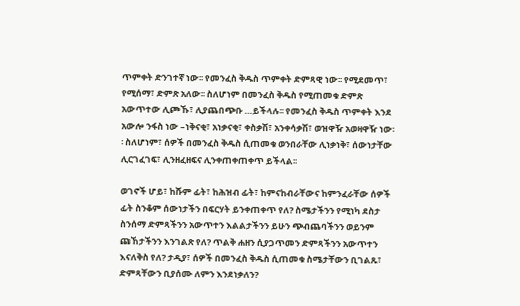ጥምቀት ድንገተኛ ነው፡፡ የመንፈስ ቅዱስ ጥምቀት ድምጻዊ ነው፡፡ የሚደመጥ፣ የሚሰማ፣ ድምጽ አለው፡፡ ስለሆነም በመንፈስ ቅዱስ የሚጠመቁ ድምጽ አውጥተው ሊጮኹ፣ ሊያጨበጭቡ …ይችላሉ፡፡ የመንፈስ ቅዱስ ጥምቀት እንደ አውሎ ንፋስ ነው –ነቅናቂ፣ አነቃናቂ፣ ቀስቃሽ፣ አንቀሳቃሽ፣ ወዝዋዥ አወዛዋዥ ነው፡፡ ስለሆነም፣ ሰዎች በመንፈስ ቅዱስ ሲጠመቁ ወንበራቸው ሊነቃነቅ፣ ሰውነታቸው ሊርገፈገፍ፣ ሊንዘፈዘፍና ሊንቀጠቀጠቀጥ ይችላል፡፡

ወገኖች ሆይ፣ ከሹም ፊት፣ ከሕዝብ ፊት፣ ከምናከብራቸውና ከምንፈራቸው ሰዎች ፊት ስንቆም ሰውነታችን በፍርሃት ይንቀጠቀጥ የለ? ስሜታችንን የሚነካ ደስታ ስንሰማ ድምጻችንን አውጥተን እልልታችንን ይሁን ጭብጨባችንን ወይንም ጩኸታችንን እንገልጽ የለ? ጥልቅ ሐዘን ሲያጋጥመን ድምጻችንን አውጥተን እናለቅስ የለ? ታዲያ፣ ሰዎች በመንፈስ ቅዱስ ሲጠመቁ ስሜታቸውን ቢገልጹ፣ ድምጻቸውን ቢያሰሙ ለምን እንደነቃለን?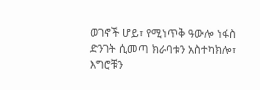ወገኖች ሆይ፣ የሚነጥቅ ዓውሎ ነፋስ ድንገት ሲመጣ ክራባቱን አስተካክሎ፣ እግሮቹን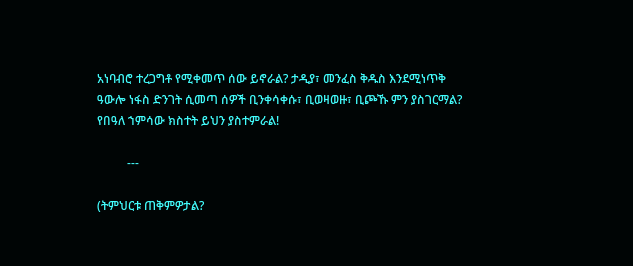አነባብሮ ተረጋግቶ የሚቀመጥ ሰው ይኖራል? ታዲያ፣ መንፈስ ቅዱስ እንደሚነጥቅ ዓውሎ ነፋስ ድንገት ሲመጣ ሰዎች ቢንቀሳቀሱ፣ ቢወዛወዙ፣ ቢጮኹ ምን ያስገርማል? የበዓለ ኀምሳው ክስተት ይህን ያስተምራል!

          ---

(ትምህርቱ ጠቅምዎታል?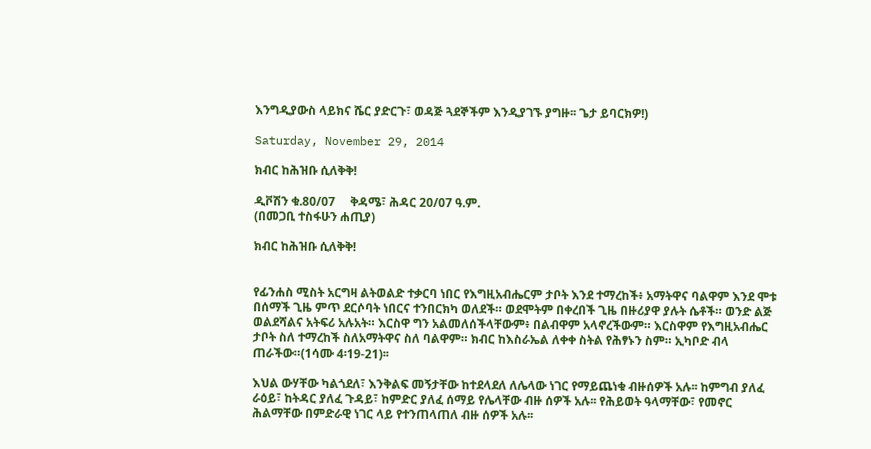እንግዲያውስ ላይክና ሼር ያድርጉ፣ ወዳጅ ጓደኞችም እንዲያገኙ ያግዙ፡፡ ጌታ ይባርክዎ!)

Saturday, November 29, 2014

ክብር ከሕዝቡ ሲለቅቅ!

ዲቮሽን ቁ.80/07     ቅዳሜ፣ ሕዳር 20/07 ዓ.ም.
(በመጋቢ ተስፋሁን ሐጢያ)

ክብር ከሕዝቡ ሲለቅቅ!


የፊንሐስ ሚስት አርግዛ ልትወልድ ተቃርባ ነበር የእግዚአብሔርም ታቦት እንደ ተማረከች፥ አማትዋና ባልዋም እንደ ሞቱ በሰማች ጊዜ ምጥ ደርሶባት ነበርና ተንበርክካ ወለደች። ወደሞትም በቀረበች ጊዜ በዙሪያዋ ያሉት ሴቶች። ወንድ ልጅ ወልደሻልና አትፍሪ አሉአት። እርስዋ ግን አልመለሰችላቸውም፥ በልብዋም አላኖረችውም። እርስዋም የእግዚአብሔር ታቦት ስለ ተማረከች ስለአማትዋና ስለ ባልዋም። ክብር ከእስራኤል ለቀቀ ስትል የሕፃኑን ስም። ኢካቦድ ብላ ጠራችው።(1ሳሙ 4፡19-21)፡፡

እህል ውሃቸው ካልጎደለ፣ እንቅልፍ መኝታቸው ከተደላደለ ለሌላው ነገር የማይጨነቁ ብዙሰዎች አሉ፡፡ ከምግብ ያለፈ ራዕይ፣ ከትዳር ያለፈ ጉዳይ፣ ከምድር ያለፈ ሰማይ የሌላቸው ብዙ ሰዎች አሉ፡፡ የሕይወት ዓላማቸው፣ የመኖር ሕልማቸው በምድራዊ ነገር ላይ የተንጠላጠለ ብዙ ሰዎች አሉ፡፡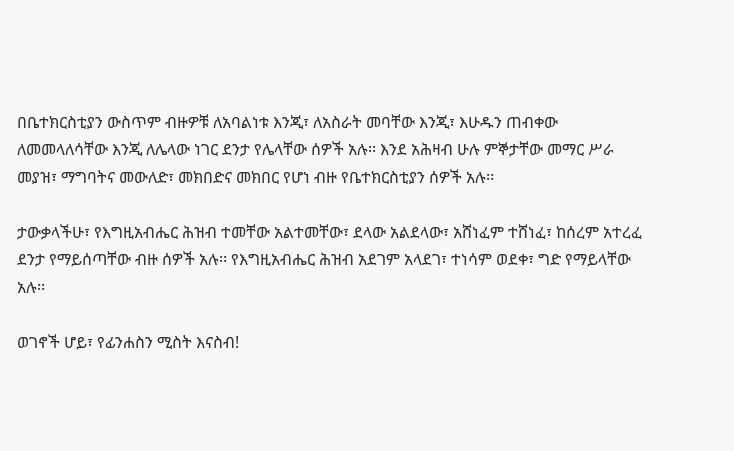በቤተክርስቲያን ውስጥም ብዙዎቹ ለአባልነቱ እንጂ፣ ለአስራት መባቸው እንጂ፣ እሁዱን ጠብቀው ለመመላለሳቸው እንጂ ለሌላው ነገር ደንታ የሌላቸው ሰዎች አሉ፡፡ እንደ አሕዛብ ሁሉ ምኞታቸው መማር ሥራ መያዝ፣ ማግባትና መውለድ፣ መክበድና መክበር የሆነ ብዙ የቤተክርስቲያን ሰዎች አሉ፡፡

ታውቃላችሁ፣ የእግዚአብሔር ሕዝብ ተመቸው አልተመቸው፣ ደላው አልደላው፣ አሸነፈም ተሸነፈ፣ ከሰረም አተረፈ ደንታ የማይሰጣቸው ብዙ ሰዎች አሉ፡፡ የእግዚአብሔር ሕዝብ አደገም አላደገ፣ ተነሳም ወደቀ፣ ግድ የማይላቸው አሉ፡፡

ወገኖች ሆይ፣ የፊንሐስን ሚስት እናስብ!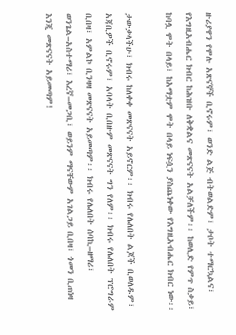ዙሪያዋን የሞሉ አጽናኞች ቢኖሩም፣ ወንድ ልጅ ብትወልድም፣ ታቦት ተማርኳልና፣ የእግዚአብሔር ክብር ከሕዝቡ ለቅቋልና መጽናናት አልቻለችም፡፡ ከወሊድ የምጥ ስቃይ፣ ከባሏ ሞት በላይ፣ ከአማቷም ሞት በላይ ነፍሷን ያስጨነቀው የእግዚአብሔር ክብር ነው፡፡

ታውቃላችሁ፣ ክብሩ ከለቀቀ መጽናናት አይኖርም፡፡ ክብሩ የሌለበት ልጆች ቢወለዱም፣ አጃቢዎች ቢኖሩም፣ አባላት ቢበዙም መጽናናት ግን የለም፡፡ ክብሩ የሌለበት ፕሮግራም ቢበዛ፣ አምልኮ ቢንዛዛ መጽናናት አይመጣም፡፡ ክብሩ የሌለበት ሰባኪ–ዘማሪ፣ ወንጌል–አስተማሪ፣ እረኛ–መጋቢ፣ ወይንም ማናቸውም አገልጋይ ቢበዛ፣ ጎመን ቢጠነዛ እንጂ መጽናናት አይመጣም!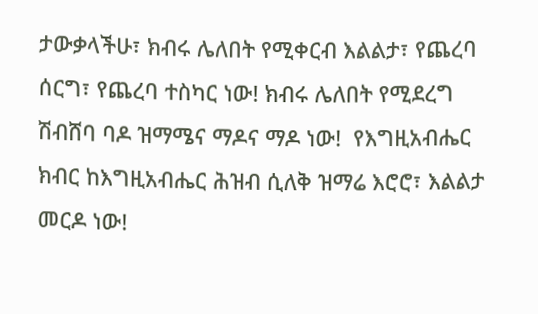ታውቃላችሁ፣ ክብሩ ሌለበት የሚቀርብ እልልታ፣ የጨረባ ሰርግ፣ የጨረባ ተስካር ነው! ክብሩ ሌለበት የሚደረግ ሽብሸባ ባዶ ዝማሜና ማዶና ማዶ ነው!  የእግዚአብሔር ክብር ከእግዚአብሔር ሕዝብ ሲለቅ ዝማሬ እሮሮ፣ እልልታ መርዶ ነው!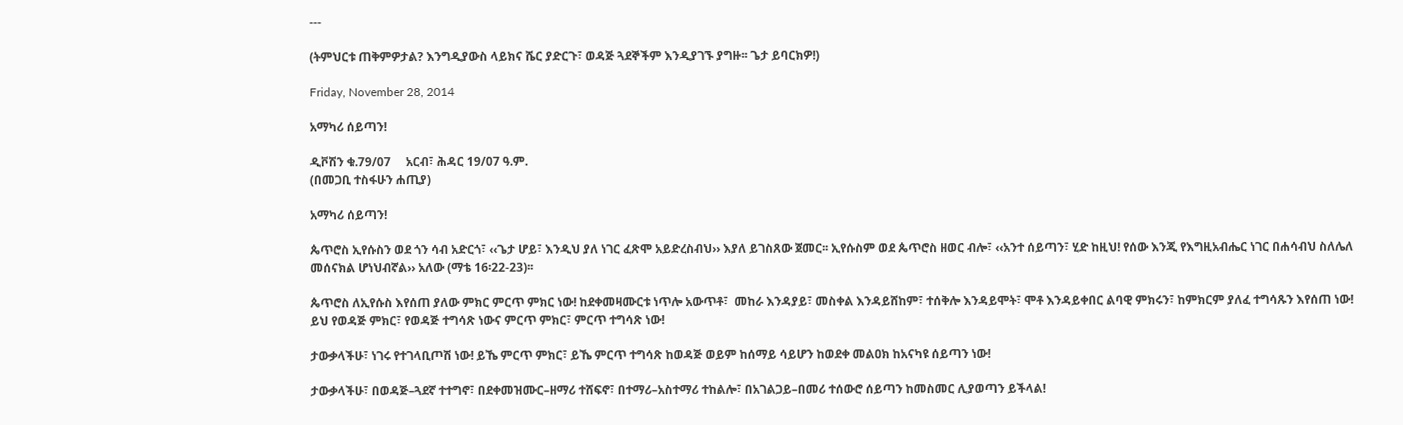---

(ትምህርቱ ጠቅምዎታል? እንግዲያውስ ላይክና ሼር ያድርጉ፣ ወዳጅ ጓደኞችም እንዲያገኙ ያግዙ፡፡ ጌታ ይባርክዎ!)

Friday, November 28, 2014

አማካሪ ሰይጣን!

ዲቮሽን ቁ.79/07     አርብ፣ ሕዳር 19/07 ዓ.ም.
(በመጋቢ ተስፋሁን ሐጢያ)

አማካሪ ሰይጣን!

ጴጥሮስ ኢየሱስን ወደ ጎን ሳብ አድርጎ፣ ‹‹ጌታ ሆይ፣ እንዲህ ያለ ነገር ፈጽሞ አይድረስብህ›› እያለ ይገስጸው ጀመር፡፡ ኢየሱስም ወደ ጴጥሮስ ዘወር ብሎ፣ ‹‹አንተ ሰይጣን፣ ሂድ ከዚህ! የሰው እንጂ የእግዚአብሔር ነገር በሐሳብህ ስለሌለ መሰናክል ሆነህብኛል›› አለው (ማቴ 16፡22-23)፡፡

ጴጥሮስ ለኢየሱስ እየሰጠ ያለው ምክር ምርጥ ምክር ነው! ከደቀመዛሙርቱ ነጥሎ አውጥቶ፣  መከራ እንዳያይ፣ መስቀል እንዳይሸከም፣ ተሰቅሎ እንዳይሞት፣ ሞቶ እንዳይቀበር ልባዊ ምክሩን፣ ከምክርም ያለፈ ተግሳጹን እየሰጠ ነው! ይህ የወዳጅ ምክር፣ የወዳጅ ተግሳጽ ነውና ምርጥ ምክር፣ ምርጥ ተግሳጽ ነው!

ታውቃላችሁ፣ ነገሩ የተገላቢጦሽ ነው! ይኼ ምርጥ ምክር፣ ይኼ ምርጥ ተግሳጽ ከወዳጅ ወይም ከሰማይ ሳይሆን ከወደቀ መልዐክ ከአናካዩ ሰይጣን ነው!

ታውቃላችሁ፣ በወዳጅ–ጓደኛ ተተግኖ፣ በደቀመዝሙር–ዘማሪ ተሸፍኖ፣ በተማሪ–አስተማሪ ተከልሎ፣ በአገልጋይ–በመሪ ተሰውሮ ሰይጣን ከመስመር ሊያወጣን ይችላል!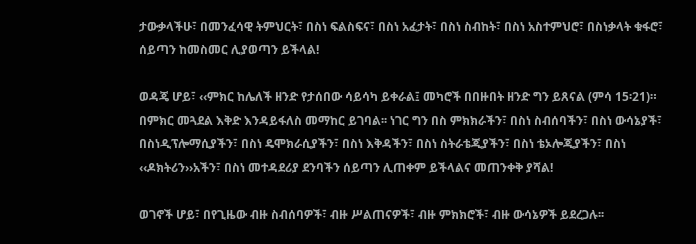ታውቃላችሁ፣ በመንፈሳዊ ትምህርት፣ በስነ ፍልስፍና፣ በስነ አፈታት፣ በስነ ስብከት፣ በስነ አስተምህሮ፣ በስነቃላት ቁፋሮ፣ ሰይጣን ከመስመር ሊያወጣን ይችላል!

ወዳጄ ሆይ፣ ‹‹ምክር ከሌለች ዘንድ የታሰበው ሳይሳካ ይቀራል፤ መካሮች በበዙበት ዘንድ ግን ይጸናል (ምሳ 15፡21)። በምክር መጓደል እቅድ እንዳይፋለስ መማከር ይገባል፡፡ ነገር ግን በስ ምክክራችን፣ በስነ ስብሰባችን፣ በስነ ውሳኔያች፣ በስነዲፕሎማሲያችን፣ በስነ ዴሞክራሲያችን፣ በስነ እቅዳችን፣ በስነ ስትራቴጂያችን፣ በስነ ቴኦሎጂያችን፣ በስነ ‹‹ዶክትሪን››አችን፣ በስነ መተዳደሪያ ደንባችን ሰይጣን ሊጠቀም ይችላልና መጠንቀቅ ያሻል!

ወገኖች ሆይ፣ በየጊዜው ብዙ ስብሰባዎች፣ ብዙ ሥልጠናዎች፣ ብዙ ምክክሮች፣ ብዙ ውሳኔዎች ይደረጋሉ፡፡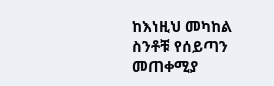ከእነዚህ መካከል ስንቶቹ የሰይጣን መጠቀሚያ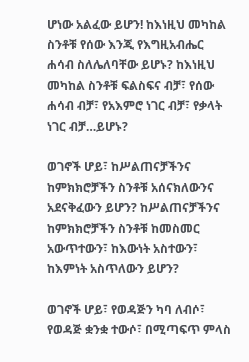ሆነው አልፈው ይሆን! ከእነዚህ መካከል ስንቶቹ የሰው እንጂ የእግዚአብሔር ሐሳብ ስለሌለባቸው ይሆኑ? ከእነዚህ መካከል ስንቶቹ ፍልስፍና ብቻ፣ የሰው ሐሳብ ብቻ፣ የአእምሮ ነገር ብቻ፣ የቃላት ነገር ብቻ…ይሆኑ?

ወገኖች ሆይ፣ ከሥልጠናቻችንና ከምክክሮቻችን ስንቶቹ አሰናክለውንና አደናቅፈውን ይሆን? ከሥልጠናቻችንና ከምክክሮቻችን ስንቶቹ ከመስመር አውጥተውን፣ ከእውነት አስተውን፣ ከእምነት አስጥለውን ይሆን?

ወገኖች ሆይ፣ የወዳጅን ካባ ለብሶ፣ የወዳጅ ቋንቋ ተውሶ፣ በሚጣፍጥ ምላስ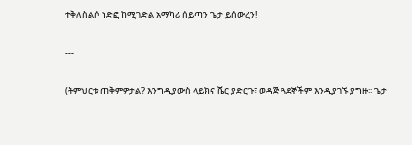ተቅለስልሶ ነድፎ ከሚገድል አማካሪ ሰይጣን ጌታ ይሰውረን!

---

(ትምህርቱ ጠቅምዎታል? እንግዲያውስ ላይክና ሼር ያድርጉ፣ ወዳጅ ጓደኞችም እንዲያገኙ ያግዙ፡፡ ጌታ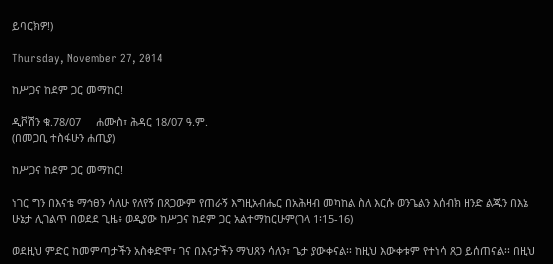ይባርክዎ!)

Thursday, November 27, 2014

ከሥጋና ከደም ጋር መማከር!

ዲቮሽን ቁ.78/07     ሐሙስ፣ ሕዳር 18/07 ዓ.ም.
(በመጋቢ ተስፋሁን ሐጢያ)

ከሥጋና ከደም ጋር መማከር!

ነገር ግን በእናቴ ማኅፀን ሳለሁ የለየኝ በጸጋውም የጠራኝ እግዚአብሔር በአሕዛብ መካከል ስለ እርሱ ወንጌልን እሰብክ ዘንድ ልጁን በእኔ ሁኔታ ሊገልጥ በወደደ ጊዜ፥ ወዲያው ከሥጋና ከደም ጋር አልተማከርሁም(ገላ 1፡15-16)

ወደዚህ ምድር ከመምጣታችን አስቀድሞ፣ ገና በእናታችን ማህጸን ሳለን፣ ጌታ ያውቀናል፡፡ ከዚህ እውቀቱም የተነሳ ጸጋ ይሰጠናል፡፡ በዚህ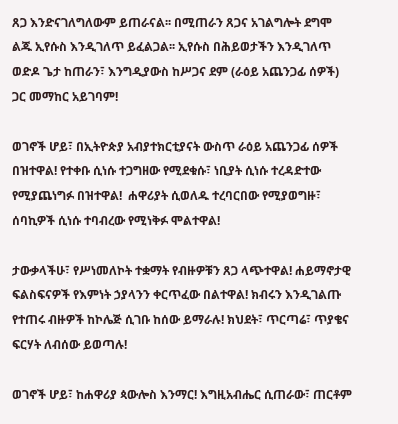ጸጋ እንድናገለግለውም ይጠራናል፡፡ በሚጠራን ጸጋና አገልግሎት ደግሞ ልጁ ኢየሱስ እንዲገለጥ ይፈልጋል፡፡ ኢየሱስ በሕይወታችን እንዲገለጥ ወድዶ ጌታ ከጠራን፣ እንግዲያውስ ከሥጋና ደም (ራዕይ አጨንጋፊ ሰዎች) ጋር መማከር አይገባም!

ወገኖች ሆይ፣ በኢትዮጵያ አብያተክርቲያናት ውስጥ ራዕይ አጨንጋፊ ሰዎች በዝተዋል! የተቀቡ ሲነሱ ተጋግዘው የሚደቁሱ፣ ነቢያት ሲነሱ ተረዳድተው የሚያጨነግፉ በዝተዋል!  ሐዋሪያት ሲወለዱ ተረባርበው የሚያወግዙ፣ ሰባኪዎች ሲነሱ ተባብረው የሚነቅፉ ሞልተዋል!

ታውቃላችሁ፣ የሥነመለኮት ተቋማት የብዙዎቹን ጸጋ ላጭተዋል! ሐይማኖታዊ ፍልስፍናዎች የእምነት ኃያላንን ቀርጥፈው በልተዋል! ክብሩን እንዲገልጡ የተጠሩ ብዙዎች ከኮሌጅ ሲገቡ ከሰው ይማራሉ! ክህደት፣ ጥርጣሬ፣ ጥያቄና ፍርሃት ለብሰው ይወጣሉ!

ወገኖች ሆይ፣ ከሐዋሪያ ጳውሎስ እንማር! እግዚአብሔር ሲጠራው፣ ጠርቶም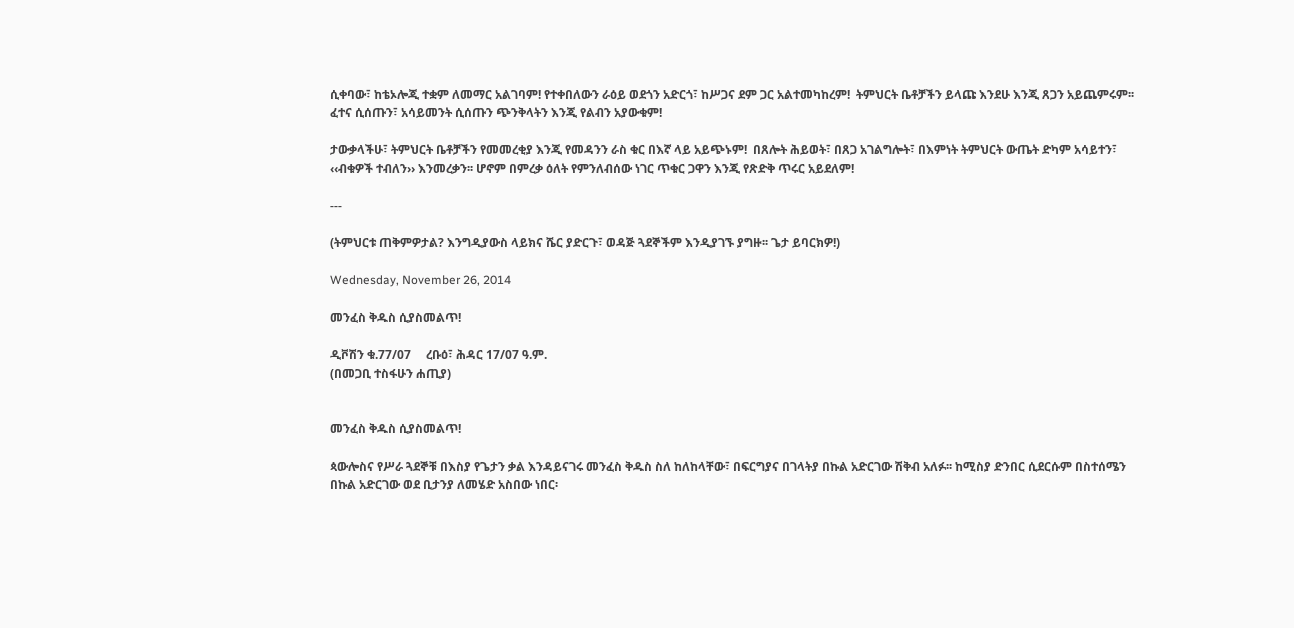ሲቀባው፣ ከቴኦሎጂ ተቋም ለመማር አልገባም! የተቀበለውን ራዕይ ወደጎን አድርጎ፣ ከሥጋና ደም ጋር አልተመካከረም!  ትምህርት ቤቶቻችን ይላጩ እንደሁ እንጂ ጸጋን አይጨምሩም፡፡ ፈተና ሲሰጡን፣ አሳይመንት ሲሰጡን ጭንቅላትን እንጂ የልብን አያውቁም!

ታውቃላችሁ፣ ትምህርት ቤቶቻችን የመመረቂያ እንጂ የመዳንን ራስ ቁር በእኛ ላይ አይጭኑም!  በጸሎት ሕይወት፣ በጸጋ አገልግሎት፣ በእምነት ትምህርት ውጤት ድካም አሳይተን፣ ‹‹ብቁዎች ተብለን›› እንመረቃን፡፡ ሆኖም በምረቃ ዕለት የምንለብሰው ነገር ጥቁር ጋዋን እንጂ የጽድቅ ጥሩር አይደለም!

---

(ትምህርቱ ጠቅምዎታል? እንግዲያውስ ላይክና ሼር ያድርጉ፣ ወዳጅ ጓደኞችም እንዲያገኙ ያግዙ፡፡ ጌታ ይባርክዎ!)

Wednesday, November 26, 2014

መንፈስ ቅዱስ ሲያስመልጥ!

ዲቮሽን ቁ.77/07     ረቡዕ፣ ሕዳር 17/07 ዓ.ም.
(በመጋቢ ተስፋሁን ሐጢያ)


መንፈስ ቅዱስ ሲያስመልጥ!

ጳውሎስና የሥራ ጓደኞቹ በእስያ የጌታን ቃል እንዳይናገሩ መንፈስ ቅዱስ ስለ ከለከላቸው፣ በፍርግያና በገላትያ በኩል አድርገው ሽቅብ አለፉ፡፡ ከሚስያ ድንበር ሲደርሱም በስተሰሜን በኩል አድርገው ወደ ቢታንያ ለመሄድ አስበው ነበር፡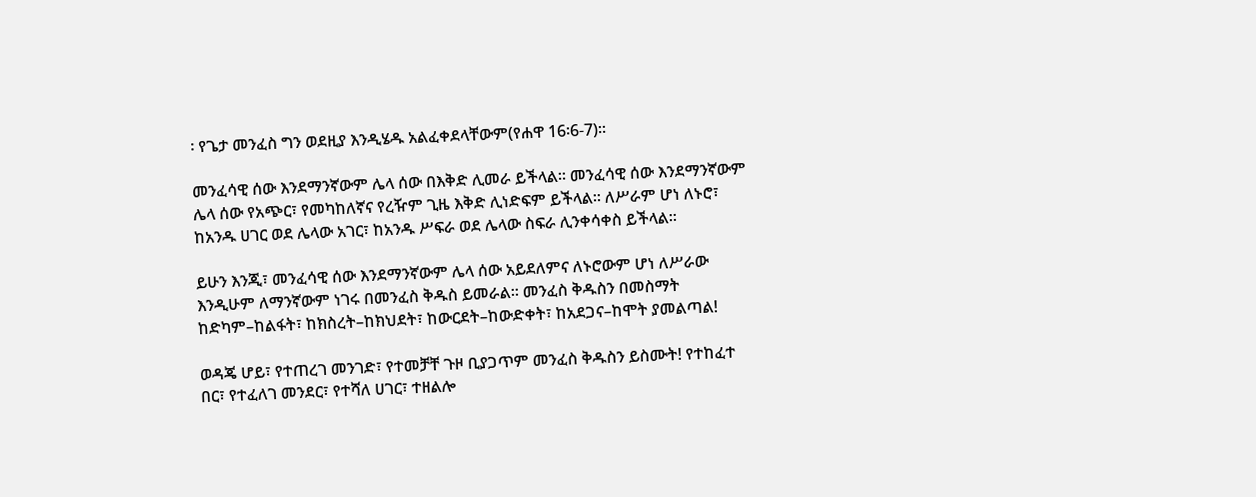፡ የጌታ መንፈስ ግን ወደዚያ እንዲሄዱ አልፈቀደላቸውም(የሐዋ 16፡6-7)፡፡

መንፈሳዊ ሰው እንደማንኛውም ሌላ ሰው በእቅድ ሊመራ ይችላል፡፡ መንፈሳዊ ሰው እንደማንኛውም ሌላ ሰው የአጭር፣ የመካከለኛና የረዥም ጊዜ እቅድ ሊነድፍም ይችላል፡፡ ለሥራም ሆነ ለኑሮ፣ ከአንዱ ሀገር ወደ ሌላው አገር፣ ከአንዱ ሥፍራ ወደ ሌላው ስፍራ ሊንቀሳቀስ ይችላል፡፡

ይሁን እንጂ፣ መንፈሳዊ ሰው እንደማንኛውም ሌላ ሰው አይደለምና ለኑሮውም ሆነ ለሥራው እንዲሁም ለማንኛውም ነገሩ በመንፈስ ቅዱስ ይመራል፡፡ መንፈስ ቅዱስን በመስማት ከድካም–ከልፋት፣ ከክስረት–ከክህደት፣ ከውርደት–ከውድቀት፣ ከአደጋና–ከሞት ያመልጣል!

ወዳጄ ሆይ፣ የተጠረገ መንገድ፣ የተመቻቸ ጉዞ ቢያጋጥም መንፈስ ቅዱስን ይስሙት! የተከፈተ በር፣ የተፈለገ መንደር፣ የተሻለ ሀገር፣ ተዘልሎ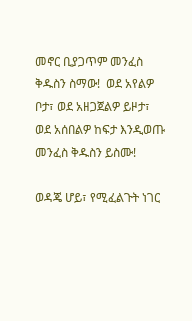መኖር ቢያጋጥም መንፈስ ቅዱስን ስማው!  ወደ አየልዎ ቦታ፣ ወደ አዘጋጀልዎ ይዞታ፣ ወደ አሰበልዎ ከፍታ እንዲወጡ መንፈስ ቅዱስን ይስሙ!

ወዳጄ ሆይ፣ የሚፈልጉት ነገር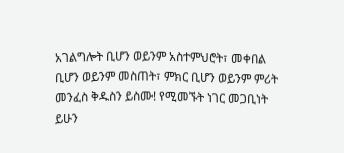አገልግሎት ቢሆን ወይንም አስተምህሮት፣ መቀበል ቢሆን ወይንም መስጠት፣ ምክር ቢሆን ወይንም ምሪት መንፈስ ቅዱስን ይስሙ! የሚመኙት ነገር መጋቢነት ይሁን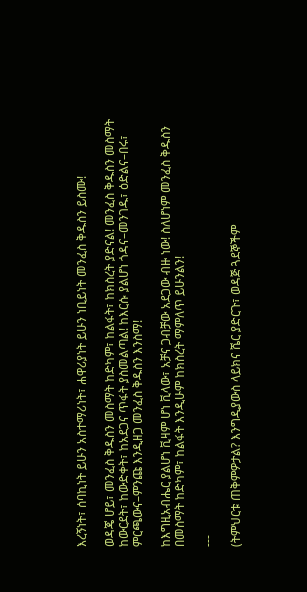እረኝነት፣ ሰባኪነት ይሁን አስተማሪነት፣ ሐዋሪያነት ይሁን ነቢይነት መንፈስ ቅዱስን ይስሙ!

ወዳጄ ሆይ፣ መንፈስ ቅዱስን መስማት ከድካም፣ ከልፋት፣ ከክስረት ያድናል! መንፈስ ቅዱስን መስማት ከውርደት፣ ከውድቀት፣ ከአደጋና ጥፋት ያስመልጣል! ከእርሱ ያልሆነ ጎዳና–መንገዱ፣ ዕድልና–በሩ፣ ምርጫውና–ምንጩ እንዲዘጋ መንፈስ ቅዱስን እንስማ!

ከእግዚአብሔር ያልሆነ ቪዛም ሆነ ቪላው፣ አቻና ጋብቻው አደጋው ብዙ ነው! ስለሆነም መንፈስ ቅዱስን በመስማት ከድካም፣ ከልፋት እንዲሁም ከክስረት ማምለጥ ይሁንልን!

---

(ትምህርቱ ጠቅምዎታል? እንግዲያውስ ላይክና ሼር ያድርጉ፣ ወዳጅ ጓደኞችም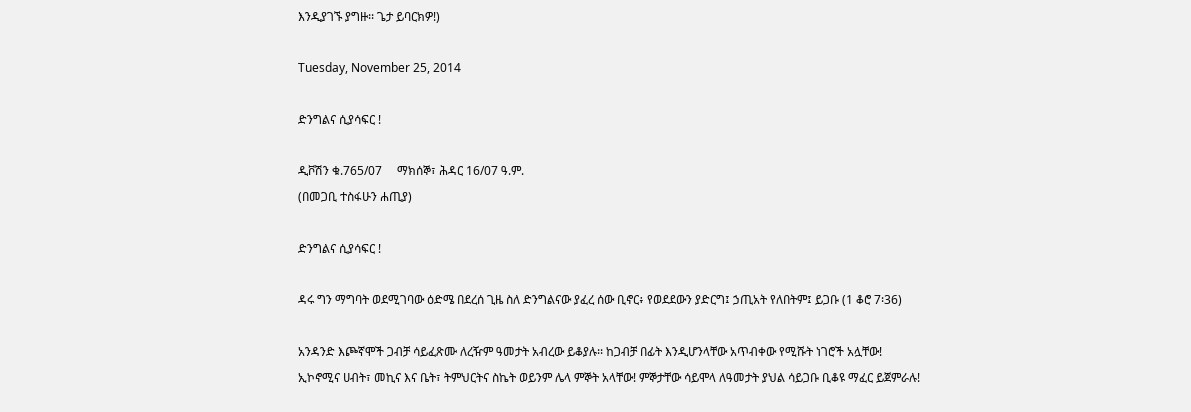እንዲያገኙ ያግዙ፡፡ ጌታ ይባርክዎ!)

Tuesday, November 25, 2014

ድንግልና ሲያሳፍር !

ዲቮሽን ቁ.765/07     ማክሰኞ፣ ሕዳር 16/07 ዓ.ም.
(በመጋቢ ተስፋሁን ሐጢያ)

ድንግልና ሲያሳፍር !

ዳሩ ግን ማግባት ወደሚገባው ዕድሜ በደረሰ ጊዜ ስለ ድንግልናው ያፈረ ሰው ቢኖር፥ የወደደውን ያድርግ፤ ኃጢአት የለበትም፤ ይጋቡ (1 ቆሮ 7፡36)

አንዳንድ እጮኛሞች ጋብቻ ሳይፈጽሙ ለረዥም ዓመታት አብረው ይቆያሉ፡፡ ከጋብቻ በፊት እንዲሆንላቸው አጥብቀው የሚሹት ነገሮች አሏቸው! ኢኮኖሚና ሀብት፣ መኪና እና ቤት፣ ትምህርትና ስኬት ወይንም ሌላ ምኞት አላቸው! ምኞታቸው ሳይሞላ ለዓመታት ያህል ሳይጋቡ ቢቆዩ ማፈር ይጀምራሉ!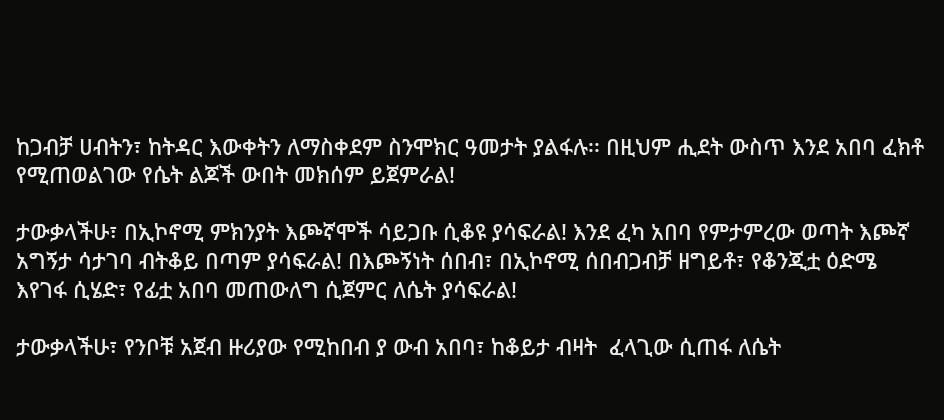ከጋብቻ ሀብትን፣ ከትዳር እውቀትን ለማስቀደም ስንሞክር ዓመታት ያልፋሉ፡፡ በዚህም ሒደት ውስጥ እንደ አበባ ፈክቶ የሚጠወልገው የሴት ልጆች ውበት መክሰም ይጀምራል!

ታውቃላችሁ፣ በኢኮኖሚ ምክንያት እጮኛሞች ሳይጋቡ ሲቆዩ ያሳፍራል! እንደ ፈካ አበባ የምታምረው ወጣት እጮኛ አግኝታ ሳታገባ ብትቆይ በጣም ያሳፍራል! በእጮኝነት ሰበብ፣ በኢኮኖሚ ሰበብጋብቻ ዘግይቶ፣ የቆንጂቷ ዕድሜ እየገፋ ሲሄድ፣ የፊቷ አበባ መጠውለግ ሲጀምር ለሴት ያሳፍራል!

ታውቃላችሁ፣ የንቦቹ አጀብ ዙሪያው የሚከበብ ያ ውብ አበባ፣ ከቆይታ ብዛት  ፈላጊው ሲጠፋ ለሴት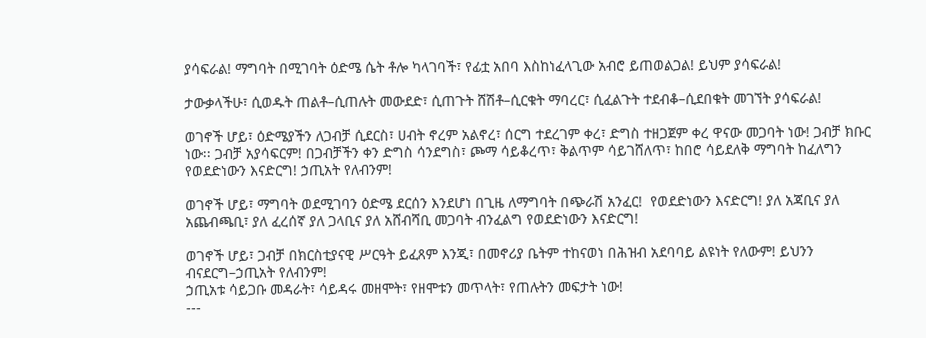ያሳፍራል! ማግባት በሚገባት ዕድሜ ሴት ቶሎ ካላገባች፣ የፊቷ አበባ እስከነፈላጊው አብሮ ይጠወልጋል! ይህም ያሳፍራል!

ታውቃላችሁ፣ ሲወዱት ጠልቶ–ሲጠሉት መውደድ፣ ሲጠጉት ሸሽቶ–ሲርቁት ማባረር፣ ሲፈልጉት ተደብቆ–ሲደበቁት መገኘት ያሳፍራል!

ወገኖች ሆይ፣ ዕድሜያችን ለጋብቻ ሲደርስ፣ ሀብት ኖረም አልኖረ፣ ሰርግ ተደረገም ቀረ፣ ድግስ ተዘጋጀም ቀረ ዋናው መጋባት ነው! ጋብቻ ክቡር ነው፡፡ ጋብቻ አያሳፍርም! በጋብቻችን ቀን ድግስ ሳንደግስ፣ ጮማ ሳይቆረጥ፣ ቅልጥም ሳይገሸለጥ፣ ከበሮ ሳይደለቅ ማግባት ከፈለግን የወደድነውን እናድርግ! ኃጢአት የለብንም!

ወገኖች ሆይ፣ ማግባት ወደሚገባን ዕድሜ ደርሰን እንደሆነ በጊዜ ለማግባት በጭራሽ አንፈር!  የወደድነውን እናድርግ! ያለ አጃቢና ያለ አጨብጫቢ፣ ያለ ፈረሰኛ ያለ ጋላቢና ያለ አሸብሻቢ መጋባት ብንፈልግ የወደድነውን እናድርግ!

ወገኖች ሆይ፣ ጋብቻ በክርስቲያናዊ ሥርዓት ይፈጸም እንጂ፣ በመኖሪያ ቤትም ተከናወነ በሕዝብ አደባባይ ልዩነት የለውም! ይህንን ብናደርግ–ኃጢአት የለብንም!
ኃጢአቱ ሳይጋቡ መዳራት፣ ሳይዳሩ መዘሞት፣ የዘሞቱን መጥላት፣ የጠሉትን መፍታት ነው!
---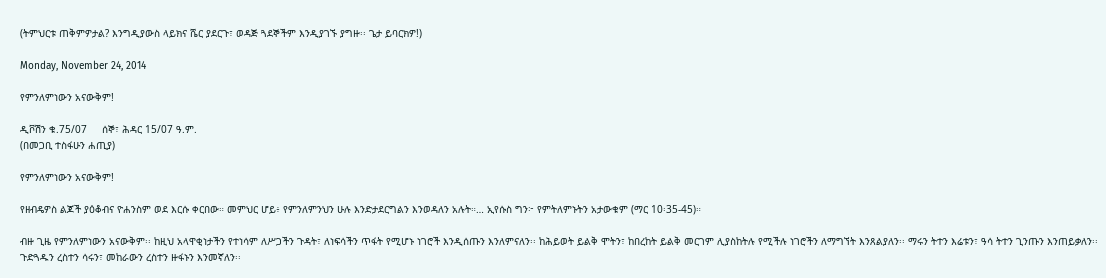(ትምህርቱ ጠቅምዎታል? እንግዲያውስ ላይክና ሼር ያደርጉ፣ ወዳጅ ጓደኞችም እንዲያገኙ ያግዙ፡፡ ጌታ ይባርክዎ!)

Monday, November 24, 2014

የምንለምነውን አናውቅም!

ዲቮሽን ቁ.75/07     ሰኞ፣ ሕዳር 15/07 ዓ.ም.
(በመጋቢ ተስፋሁን ሐጢያ)

የምንለምነውን አናውቅም!

የዘብዴዎስ ልጆች ያዕቆብና ዮሐንስም ወደ እርሱ ቀርበው። መምህር ሆይ፥ የምንለምንህን ሁሉ እንድታደርግልን እንወዳለን አሉት።… ኢየሱስ ግን፦ የምትለምኑትን አታውቁም (ማር 10፡35-45)።

ብዙ ጊዜ የምንለምነውን አናውቅም፡፡ ከዚህ አላዋቂነታችን የተነሳም ለሥጋችን ጉዳት፣ ለነፍሳችን ጥፋት የሚሆኑ ነገሮች እንዲሰጡን እንለምናለን፡፡ ከሕይወት ይልቅ ሞትን፣ ከበረከት ይልቅ መርገም ሊያስከትሉ የሚችሉ ነገሮችን ለማግኘት እንጸልያለን፡፡ ማሩን ትተን እሬቱን፣ ዓሳ ትተን ጊንጡን እንጠይቃለን፡፡ ጉድጓዱን ረስተን ሳሩን፣ መከራውን ረስተን ዙፋኑን እንመኛለን፡፡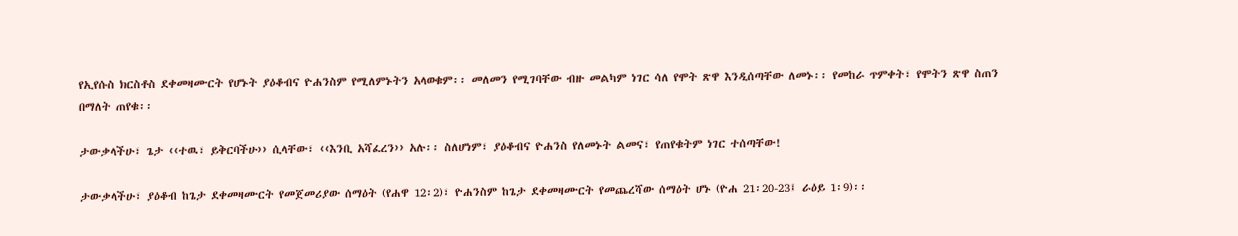የኢየሱስ ክርስቶስ ደቀመዛሙርት የሆኑት ያዕቆብና ዮሐንስም የሚለምኑትን አላወቁም፡፡ መለመን የሚገባቸው ብዙ መልካም ነገር ሳለ የሞት ጽዋ እንዲሰጣቸው ለመኑ፡፡ የመከራ ጥምቀት፣ የሞትን ጽዋ ስጠን በማለት ጠየቁ፡፡

ታውቃላችሁ፣ ጌታ ‹‹ተዉ፣ ይቅርባችሁ›› ሲላቸው፣ ‹‹እንቢ አሻፈረን›› አሉ፡፡ ስለሆነም፣ ያዕቆብና ዮሐንስ የለመኑት ልመና፣ የጠየቁትም ነገር ተሰጣቸው!

ታውቃላችሁ፣ ያዕቆብ ከጌታ ደቀመዛሙርት የመጀመሪያው ሰማዕት (የሐዋ 12፡2)፣ ዮሐንስም ከጌታ ደቀመዛሙርት የመጨረሻው ሰማዕት ሆኑ (ዮሐ 21፡20-23፤ ራዕይ 1፡9)፡፡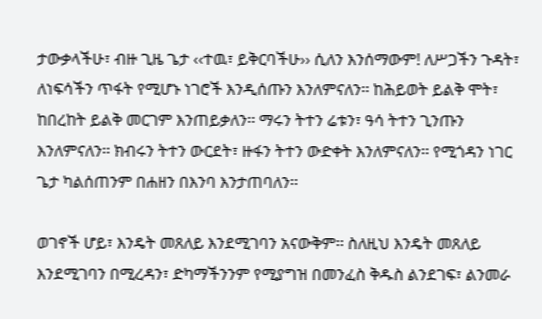ታውቃላችሁ፣ ብዙ ጊዜ ጌታ ‹‹ተዉ፣ ይቅርባችሁ›› ሲለን እንሰማውም! ለሥጋችን ጉዳት፣ ለነፍሳችን ጥፋት የሚሆኑ ነገሮች እንዲሰጡን እንለምናለን፡፡ ከሕይወት ይልቅ ሞት፣ ከበረከት ይልቅ መርገም እንጠይቃለን፡፡ ማሩን ትተን ሬቱን፣ ዓሳ ትተን ጊንጡን እንለምናለን፡፡ ክብሩን ትተን ውርደት፣ ዙፋን ትተን ውድቀት እንለምናለን፡፡ የሚጎዳን ነገር ጌታ ካልሰጠንም በሐዘን በእንባ እንታጠባለን፡፡

ወገኖች ሆይ፣ እንዴት መጸለይ እንደሚገባን አናውቅም፡፡ ስለዚህ እንዴት መጸለይ እንደሚገባን በሚረዳን፣ ድካማችንንም የሚያግዝ በመንፈስ ቅዱስ ልንደገፍ፣ ልንመራ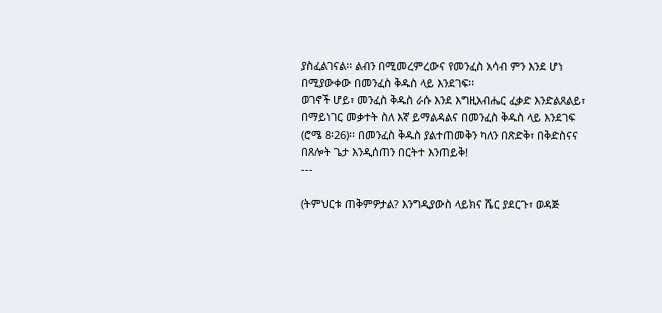ያስፈልገናል፡፡ ልብን በሚመረምረውና የመንፈስ አሳብ ምን እንደ ሆነ በሚያውቀው በመንፈስ ቅዱስ ላይ እንደገፍ፡፡
ወገኖች ሆይ፣ መንፈስ ቅዱስ ራሱ እንደ እግዚአብሔር ፈቃድ እንድልጸልይ፣ በማይነገር መቃተት ስለ እኛ ይማልዳልና በመንፈስ ቅዱስ ላይ እንደገፍ (ሮሜ 8፡26)፡፡ በመንፈስ ቅዱስ ያልተጠመቅን ካለን በጽድቅ፣ በቅድስናና በጸሎት ጌታ እንዲሰጠን በርትተ እንጠይቅ!
---

(ትምህርቱ ጠቅምዎታል? እንግዲያውስ ላይክና ሼር ያደርጉ፣ ወዳጅ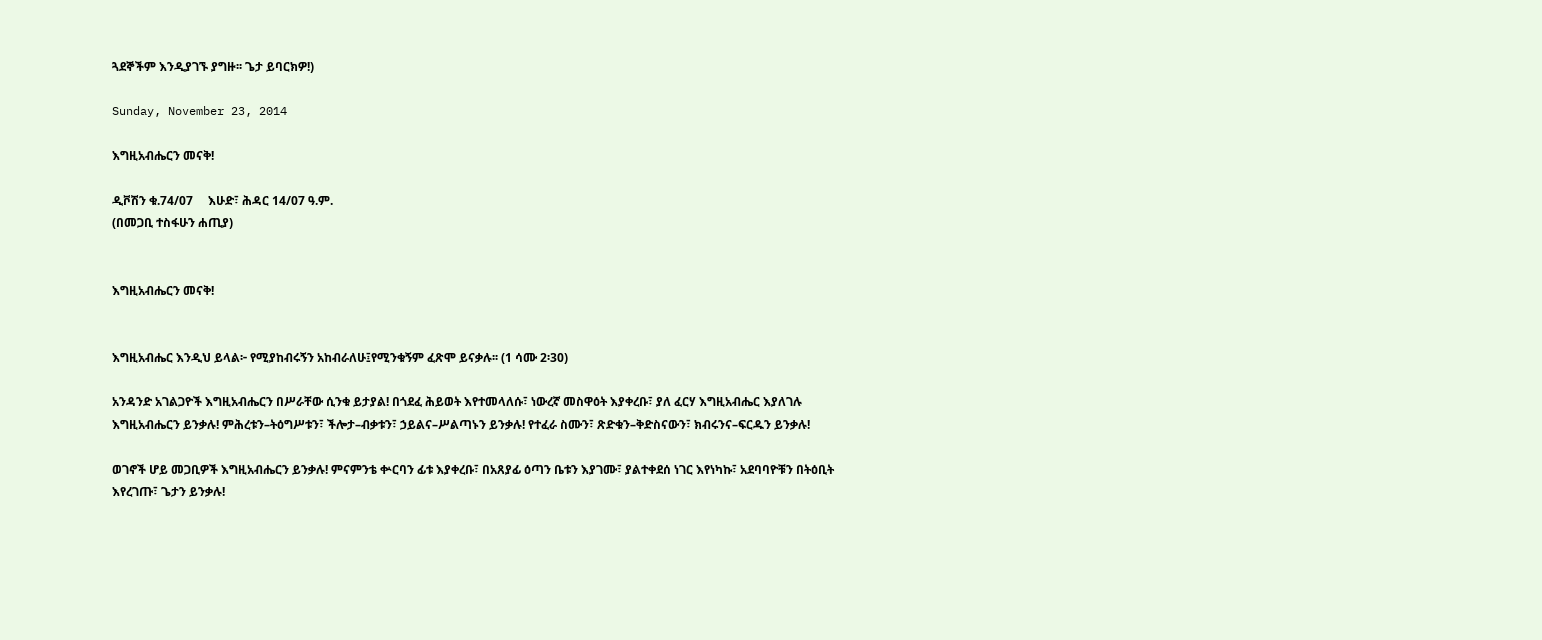ጓደኞችም እንዲያገኙ ያግዙ፡፡ ጌታ ይባርክዎ!)

Sunday, November 23, 2014

እግዚአብሔርን መናቅ!

ዲቮሽን ቁ.74/07     እሁድ፣ ሕዳር 14/07 ዓ.ም.
(በመጋቢ ተስፋሁን ሐጢያ)


እግዚአብሔርን መናቅ!


እግዚአብሔር እንዲህ ይላል፦ የሚያከብሩኝን አከብራለሁ፤የሚንቁኝም ፈጽሞ ይናቃሉ፡፡ (1 ሳሙ 2፡30)

አንዳንድ አገልጋዮች እግዚአብሔርን በሥራቸው ሲንቁ ይታያል! በጎደፈ ሕይወት እየተመላለሱ፣ ነውረኛ መስዋዕት እያቀረቡ፣ ያለ ፈርሃ እግዚአብሔር እያለገሉ እግዚአብሔርን ይንቃሉ! ምሕረቱን–ትዕግሥቱን፣ ችሎታ–ብቃቱን፣ ኃይልና–ሥልጣኑን ይንቃሉ! የተፈራ ስሙን፣ ጽድቁን–ቅድስናውን፣ ክብሩንና–ፍርዱን ይንቃሉ!

ወገኖች ሆይ መጋቢዎች እግዚአብሔርን ይንቃሉ! ምናምንቴ ቍርባን ፊቱ እያቀረቡ፣ በአጸያፊ ዕጣን ቤቱን እያገሙ፣ ያልተቀደሰ ነገር እየነካኩ፣ አደባባዮቹን በትዕቢት እየረገጡ፣ ጌታን ይንቃሉ!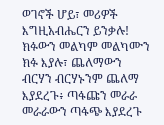ወገኖች ሆይ፣ መሪዎች እግዚአብሔርን ይንቃሉ! ክፉውን መልካም መልካሙን ክፉ እያሉ፣ ጨለማውን ብርሃን ብርሃኑንም ጨለማ እያደረጉ፥ ጣፋጩን መራራ መራራውን ጣፋጭ እያደረጉ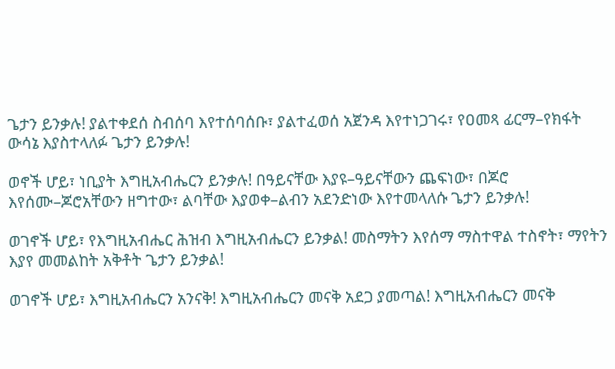ጌታን ይንቃሉ! ያልተቀደሰ ስብሰባ እየተሰባሰቡ፣ ያልተፈወሰ አጀንዳ እየተነጋገሩ፣ የዐመጻ ፊርማ–የክፋት ውሳኔ እያስተላለፉ ጌታን ይንቃሉ!

ወኖች ሆይ፣ ነቢያት እግዚአብሔርን ይንቃሉ! በዓይናቸው እያዩ–ዓይናቸውን ጨፍነው፣ በጆሮ እየሰሙ–ጆሮአቸውን ዘግተው፣ ልባቸው እያወቀ–ልብን አደንድነው እየተመላለሱ ጌታን ይንቃሉ!

ወገኖች ሆይ፣ የእግዚአብሔር ሕዝብ እግዚአብሔርን ይንቃል! መስማትን እየሰማ ማስተዋል ተስኖት፣ ማየትን እያየ መመልከት አቅቶት ጌታን ይንቃል!

ወገኖች ሆይ፣ እግዚአብሔርን አንናቅ! እግዚአብሔርን መናቅ አደጋ ያመጣል! እግዚአብሔርን መናቅ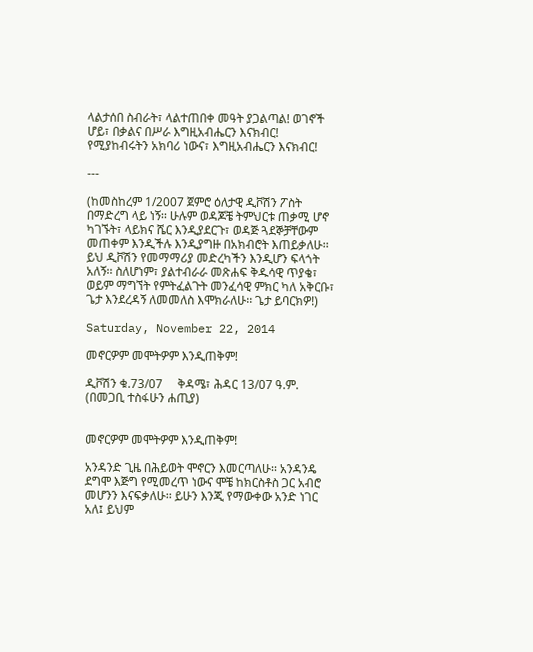ላልታሰበ ስብራት፣ ላልተጠበቀ መዓት ያጋልጣል! ወገኖች ሆይ፣ በቃልና በሥራ እግዚአብሔርን እናክብር! የሚያከብሩትን አክባሪ ነውና፣ እግዚአብሔርን እናክብር!

---

(ከመስከረም 1/2007 ጀምሮ ዕለታዊ ዲቮሽን ፖስት በማድረግ ላይ ነኝ፡፡ ሁሉም ወዳጆቼ ትምህርቱ ጠቃሚ ሆኖ ካገኙት፣ ላይክና ሼር እንዲያደርጉ፣ ወዳጅ ጓደኞቻቸውም መጠቀም እንዲችሉ እንዲያግዙ በአክብሮት እጠይቃለሁ፡፡ ይህ ዲቮሽን የመማማሪያ መድረካችን እንዲሆን ፍላጎት አለኝ፡፡ ስለሆነም፣ ያልተብራራ መጽሐፍ ቅዱሳዊ ጥያቄ፣ ወይም ማግኘት የምትፈልጉት መንፈሳዊ ምክር ካለ አቅርቡ፣ ጌታ እንደረዳኝ ለመመለስ እሞክራለሁ፡፡ ጌታ ይባርክዎ!)

Saturday, November 22, 2014

መኖርዎም መሞትዎም እንዲጠቅም!

ዲቮሽን ቁ.73/07     ቅዳሜ፣ ሕዳር 13/07 ዓ.ም.
(በመጋቢ ተስፋሁን ሐጢያ)


መኖርዎም መሞትዎም እንዲጠቅም!

አንዳንድ ጊዜ በሕይወት ሞኖርን እመርጣለሁ፡፡ አንዳንዴ ደግሞ እጅግ የሚመረጥ ነውና ሞቼ ከክርስቶስ ጋር አብሮ መሆንን እናፍቃለሁ፡፡ ይሁን እንጂ የማውቀው አንድ ነገር አለ፤ ይህም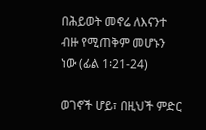በሕይወት መኖሬ ለእናንተ ብዙ የሚጠቅም መሆኑን ነው (ፊል 1፡21-24)

ወገኖች ሆይ፣ በዚህች ምድር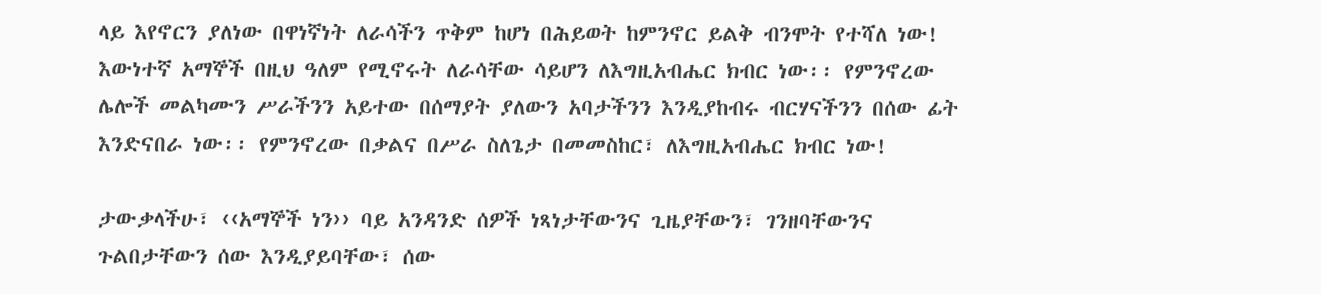ላይ እየኖርን ያለነው በዋነኛነት ለራሳችን ጥቅም ከሆነ በሕይወት ከምንኖር ይልቅ ብንሞት የተሻለ ነው! እውነተኛ አማኞች በዚህ ዓለም የሚኖሩት ለራሳቸው ሳይሆን ለእግዚአብሔር ክብር ነው፡፡ የምንኖረው ሌሎች መልካሙን ሥራችንን አይተው በሰማያት ያለውን አባታችንን እንዲያከብሩ ብርሃናችንን በሰው ፊት እንድናበራ ነው፡፡ የምንኖረው በቃልና በሥራ ስለጌታ በመመስከር፣ ለእግዚአብሔር ክብር ነው!

ታውቃላችሁ፣ ‹‹አማኞች ነን›› ባይ አንዳንድ ሰዎች ነጻነታቸውንና ጊዜያቸውን፣ ገንዘባቸውንና ጉልበታቸውን ሰው እንዲያይባቸው፣ ሰው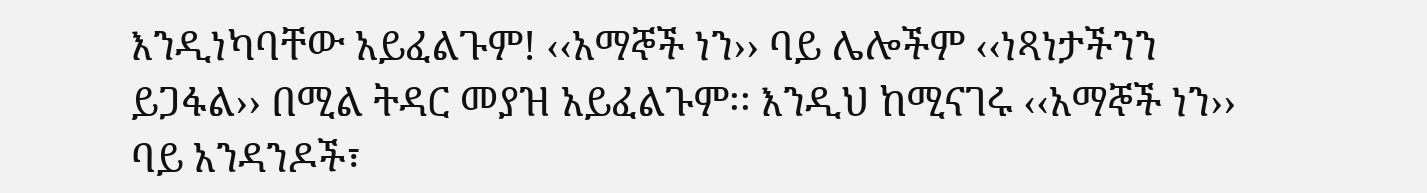እንዲነካባቸው አይፈልጉም! ‹‹አማኞች ነን›› ባይ ሌሎችም ‹‹ነጻነታችንን ይጋፋል›› በሚል ትዳር መያዝ አይፈልጉም፡፡ እንዲህ ከሚናገሩ ‹‹አማኞች ነን›› ባይ አንዳንዶች፣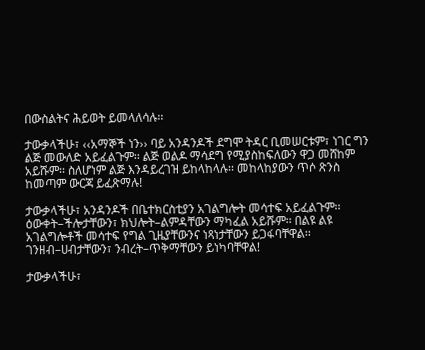በውስልትና ሕይወት ይመላለሳሉ፡፡

ታውቃላችሁ፣ ‹‹አማኞች ነን›› ባይ አንዳንዶች ደግሞ ትዳር ቢመሠርቱም፣ ነገር ግን ልጅ መውለድ አይፈልጉም፡፡ ልጅ ወልዶ ማሳደግ የሚያስከፍለውን ዋጋ መሸከም አይሹም፡፡ ስለሆነም ልጅ እንዳይረገዝ ይከላከላሉ፡፡ መከላከያውን ጥሶ ጽንስ ከመጣም ውርጃ ይፈጽማሉ!

ታውቃላችሁ፣ አንዳንዶች በቤተክርስቲያን አገልግሎት መሳተፍ አይፈልጉም፡፡ ዕውቀት–ችሎታቸውን፣ ክህሎት–ልምዳቸውን ማካፈል አይሹም፡፡ በልዩ ልዩ አገልግሎቶች መሳተፍ የግል ጊዜያቸውንና ነጻነታቸውን ይጋፋባቸዋል፡፡ ገንዘብ–ሀብታቸውን፣ ንብረት–ጥቅማቸውን ይነካባቸዋል!

ታውቃላችሁ፣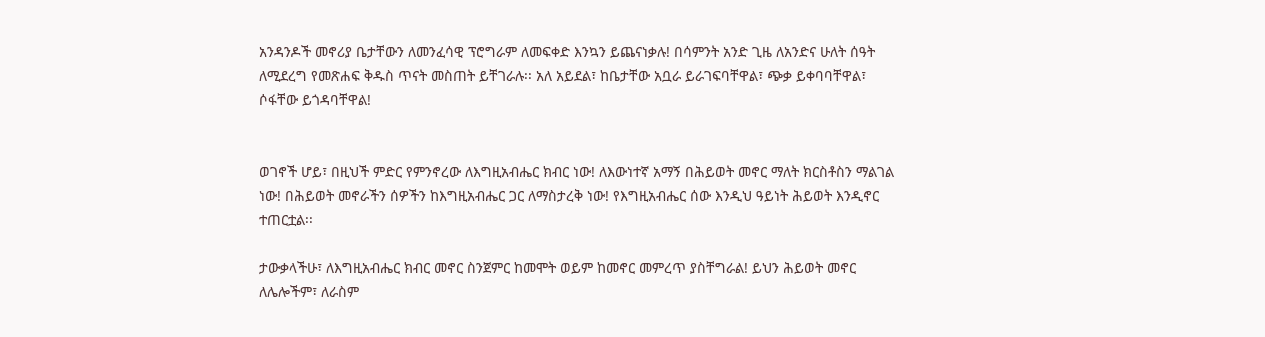አንዳንዶች መኖሪያ ቤታቸውን ለመንፈሳዊ ፕሮግራም ለመፍቀድ እንኳን ይጨናነቃሉ! በሳምንት አንድ ጊዜ ለአንድና ሁለት ሰዓት ለሚደረግ የመጽሐፍ ቅዱስ ጥናት መስጠት ይቸገራሉ፡፡ አለ አይደል፣ ከቤታቸው አቧራ ይራገፍባቸዋል፣ ጭቃ ይቀባባቸዋል፣ ሶፋቸው ይጎዳባቸዋል!


ወገኖች ሆይ፣ በዚህች ምድር የምንኖረው ለእግዚአብሔር ክብር ነው! ለእውነተኛ አማኝ በሕይወት መኖር ማለት ክርስቶስን ማልገል ነው! በሕይወት መኖራችን ሰዎችን ከእግዚአብሔር ጋር ለማስታረቅ ነው! የእግዚአብሔር ሰው እንዲህ ዓይነት ሕይወት እንዲኖር ተጠርቷል፡፡

ታውቃላችሁ፣ ለእግዚአብሔር ክብር መኖር ስንጀምር ከመሞት ወይም ከመኖር መምረጥ ያስቸግራል! ይህን ሕይወት መኖር ለሌሎችም፣ ለራስም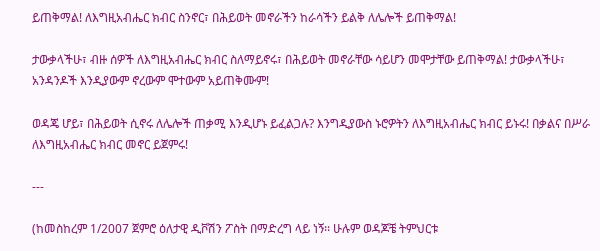ይጠቅማል! ለእግዚአብሔር ክብር ስንኖር፣ በሕይወት መኖራችን ከራሳችን ይልቅ ለሌሎች ይጠቅማል!

ታውቃላችሁ፣ ብዙ ሰዎች ለእግዚአብሔር ክብር ስለማይኖሩ፣ በሕይወት መኖራቸው ሳይሆን መሞታቸው ይጠቅማል! ታውቃላችሁ፣ አንዳንዶች እንዲያውም ኖረውም ሞተውም አይጠቅሙም!

ወዳጄ ሆይ፣ በሕይወት ሲኖሩ ለሌሎች ጠቃሚ እንዲሆኑ ይፈልጋሉ? እንግዲያውስ ኑሮዎትን ለእግዚአብሔር ክብር ይኑሩ! በቃልና በሥራ ለእግዚአብሔር ክብር መኖር ይጀምሩ!

---

(ከመስከረም 1/2007 ጀምሮ ዕለታዊ ዲቮሽን ፖስት በማድረግ ላይ ነኝ፡፡ ሁሉም ወዳጆቼ ትምህርቱ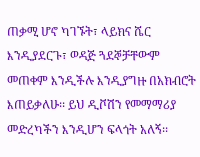ጠቃሚ ሆኖ ካገኙት፣ ላይክና ሼር እንዲያደርጉ፣ ወዳጅ ጓደኞቻቸውም መጠቀም እንዲችሉ እንዲያግዙ በአክብሮት እጠይቃለሁ፡፡ ይህ ዲቮሽን የመማማሪያ መድረካችን እንዲሆን ፍላጎት አለኝ፡፡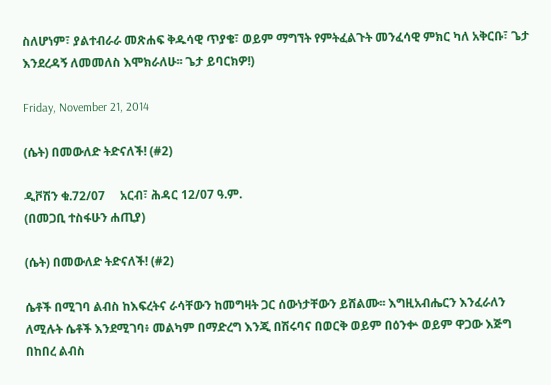ስለሆነም፣ ያልተብራራ መጽሐፍ ቅዱሳዊ ጥያቄ፣ ወይም ማግኘት የምትፈልጉት መንፈሳዊ ምክር ካለ አቅርቡ፣ ጌታ እንደረዳኝ ለመመለስ እሞክራለሁ፡፡ ጌታ ይባርክዎ!)

Friday, November 21, 2014

(ሴት) በመውለድ ትድናለች! (#2)

ዲቮሽን ቁ.72/07     አርብ፣ ሕዳር 12/07 ዓ.ም.
(በመጋቢ ተስፋሁን ሐጢያ)

(ሴት) በመውለድ ትድናለች! (#2)

ሴቶች በሚገባ ልብስ ከእፍረትና ራሳቸውን ከመግዛት ጋር ሰውነታቸውን ይሸልሙ፡፡ እግዚአብሔርን እንፈራለን ለሚሉት ሴቶች እንደሚገባ፥ መልካም በማድረግ እንጂ በሽሩባና በወርቅ ወይም በዕንቍ ወይም ዋጋው እጅግ በከበረ ልብስ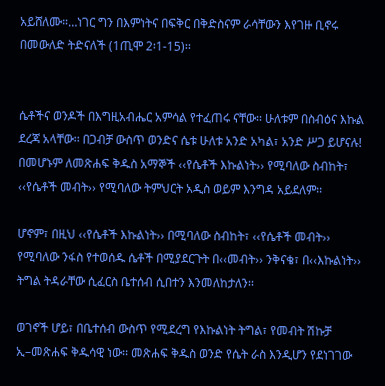አይሸለሙ።…ነገር ግን በእምነትና በፍቅር በቅድስናም ራሳቸውን እየገዙ ቢኖሩ በመውለድ ትድናለች (1ጢሞ 2፡1-15)፡፡


ሴቶችና ወንዶች በእግዚአብሔር አምሳል የተፈጠሩ ናቸው፡፡ ሁለቱም በስብዕና እኩል ደረጃ አላቸው፡፡ በጋብቻ ውስጥ ወንድና ሴቱ ሁለቱ አንድ አካል፣ አንድ ሥጋ ይሆናሉ! በመሆኑም ለመጽሐፍ ቅዱስ አማኞች ‹‹የሴቶች እኩልነት›› የሚባለው ስብከት፣ ‹‹የሴቶች መብት›› የሚባለው ትምህርት አዲስ ወይም እንግዳ አይደለም፡፡

ሆኖም፣ በዚህ ‹‹የሴቶች እኩልነት›› በሚባለው ስብከት፣ ‹‹የሴቶች መብት›› የሚባለው ንፋስ የተወሰዱ ሴቶች በሚያደርጉት በ‹‹መብት›› ንቅናቄ፣ በ‹‹እኩልነት›› ትግል ትዳራቸው ሲፈርስ ቤተሰብ ሲበተን እንመለከታለን፡፡

ወገኖች ሆይ፣ በቤተሰብ ውስጥ የሚደረግ የእኩልነት ትግል፣ የመብት ሽኩቻ ኢ–መጽሐፍ ቅዱሳዊ ነው፡፡ መጽሐፍ ቅዱስ ወንድ የሴት ራስ እንዲሆን የደነገገው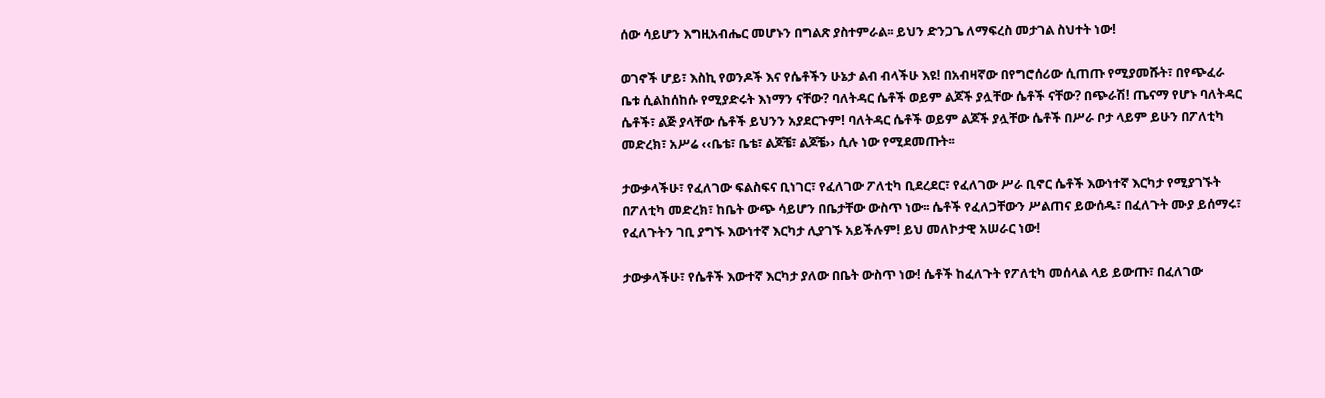ሰው ሳይሆን እግዚአብሔር መሆኑን በግልጽ ያስተምራል፡፡ ይህን ድንጋጌ ለማፍረስ መታገል ስህተት ነው!

ወገኖች ሆይ፣ እስኪ የወንዶች እና የሴቶችን ሁኔታ ልብ ብላችሁ እዩ! በአብዛኛው በየግሮሰሪው ሲጠጡ የሚያመሹት፣ በየጭፈራ ቤቱ ሲልከሰከሱ የሚያድሩት እነማን ናቸው? ባለትዳር ሴቶች ወይም ልጆች ያሏቸው ሴቶች ናቸው? በጭራሽ! ጤናማ የሆኑ ባለትዳር ሴቶች፣ ልጅ ያላቸው ሴቶች ይህንን አያደርጉም! ባለትዳር ሴቶች ወይም ልጆች ያሏቸው ሴቶች በሥራ ቦታ ላይም ይሁን በፖለቲካ መድረክ፣ አሥሬ ‹‹ቤቴ፣ ቤቴ፣ ልጆቼ፣ ልጆቼ›› ሲሉ ነው የሚደመጡት፡፡

ታውቃላችሁ፣ የፈለገው ፍልስፍና ቢነገር፣ የፈለገው ፖለቲካ ቢደረደር፣ የፈለገው ሥራ ቢኖር ሴቶች እውነተኛ እርካታ የሚያገኙት በፖለቲካ መድረክ፣ ከቤት ውጭ ሳይሆን በቤታቸው ውስጥ ነው፡፡ ሴቶች የፈለጋቸውን ሥልጠና ይውሰዱ፣ በፈለጉት ሙያ ይሰማሩ፣ የፈለጉትን ገቢ ያግኙ እውነተኛ እርካታ ሊያገኙ አይችሉም! ይህ መለኮታዊ አሠራር ነው!

ታውቃላችሁ፣ የሴቶች እውተኛ እርካታ ያለው በቤት ውስጥ ነው! ሴቶች ከፈለጉት የፖለቲካ መሰላል ላይ ይውጡ፣ በፈለገው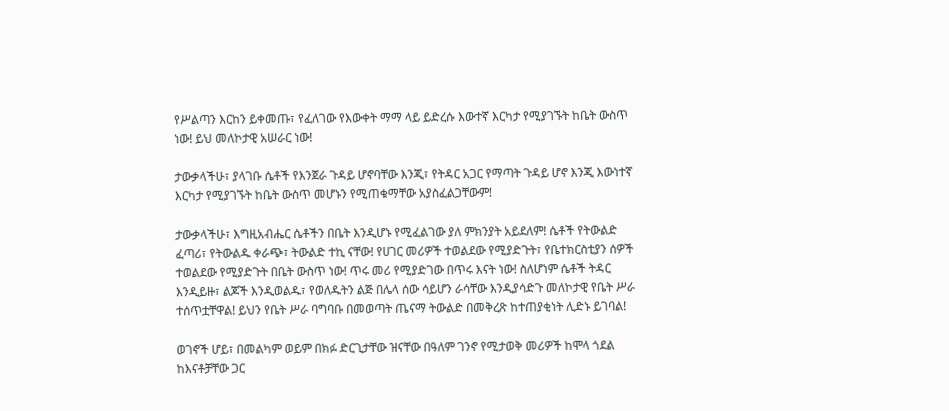የሥልጣን እርከን ይቀመጡ፣ የፈለገው የእውቀት ማማ ላይ ይድረሱ እውተኛ እርካታ የሚያገኙት ከቤት ውስጥ ነው! ይህ መለኮታዊ አሠራር ነው!

ታውቃላችሁ፣ ያላገቡ ሴቶች የእንጀራ ጉዳይ ሆኖባቸው እንጂ፣ የትዳር አጋር የማጣት ጉዳይ ሆኖ እንጂ እውነተኛ እርካታ የሚያገኙት ከቤት ውስጥ መሆኑን የሚጠቁማቸው አያስፈልጋቸውም!

ታውቃላችሁ፣ እግዚአብሔር ሴቶችን በቤት እንዲሆኑ የሚፈልገው ያለ ምክንያት አይደለም! ሴቶች የትውልድ ፈጣሪ፣ የትውልዱ ቀራጭ፣ ትውልድ ተኪ ናቸው! የሀገር መሪዎች ተወልደው የሚያድጉት፣ የቤተክርስቲያን ሰዎች ተወልደው የሚያድጉት በቤት ውስጥ ነው! ጥሩ መሪ የሚያድገው በጥሩ እናት ነው! ስለሆነም ሴቶች ትዳር እንዲይዙ፣ ልጆች እንዲወልዱ፣ የወለዱትን ልጅ በሌላ ሰው ሳይሆን ራሳቸው እንዲያሳድጉ መለኮታዊ የቤት ሥራ ተሰጥቷቸዋል! ይህን የቤት ሥራ ባግባቡ በመወጣት ጤናማ ትውልድ በመቅረጽ ከተጠያቂነት ሊድኑ ይገባል!

ወገኖች ሆይ፣ በመልካም ወይም በክፉ ድርጊታቸው ዝናቸው በዓለም ገንኖ የሚታወቅ መሪዎች ከሞላ ጎደል ከእናቶቻቸው ጋር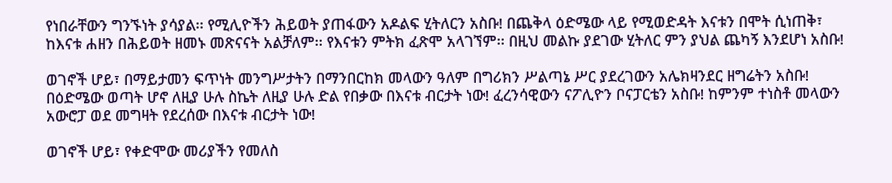የነበራቸውን ግንኙነት ያሳያል፡፡ የሚሊዮችን ሕይወት ያጠፋውን አዶልፍ ሂትለርን አስቡ! በጨቅላ ዕድሜው ላይ የሚወድዳት እናቱን በሞት ሲነጠቅ፣ ከእናቱ ሐዘን በሕይወት ዘመኑ መጽናናት አልቻለም፡፡ የእናቱን ምትክ ፈጽሞ አላገኘም፡፡ በዚህ መልኩ ያደገው ሂትለር ምን ያህል ጨካኝ እንደሆነ አስቡ!

ወገኖች ሆይ፣ በማይታመን ፍጥነት መንግሥታትን በማንበርከክ መላውን ዓለም በግሪክን ሥልጣኔ ሥር ያደረገውን አሌክዛንደር ዘግሬትን አስቡ! በዕድሜው ወጣት ሆኖ ለዚያ ሁሉ ስኬት ለዚያ ሁሉ ድል የበቃው በእናቱ ብርታት ነው! ፈረንሳዊውን ናፖሊዮን ቦናፓርቴን አስቡ! ከምንም ተነስቶ መላውን አውሮፓ ወደ መግዛት የደረሰው በእናቱ ብርታት ነው!

ወገኖች ሆይ፣ የቀድሞው መሪያችን የመለስ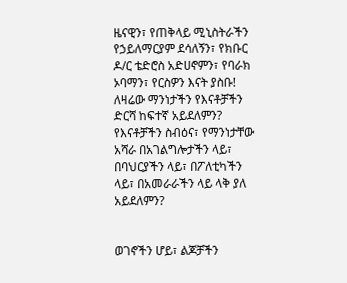ዜናዊን፣ የጠቅላይ ሚኒስትራችን የኃይለማርያም ደሳለኝን፣ የክቡር ዶ/ር ቴድሮስ አድሀኖምን፣ የባራክ ኦባማን፣ የርስዎን እናት ያስቡ! ለዛሬው ማንነታችን የእናቶቻችን ድርሻ ከፍተኛ አይደለምን? የእናቶቻችን ስብዕና፣ የማንነታቸው አሻራ በአገልግሎታችን ላይ፣ በባህርያችን ላይ፣ በፖለቲካችን ላይ፣ በአመራራችን ላይ ላቅ ያለ አይደለምን?


ወገኖችን ሆይ፣ ልጆቻችን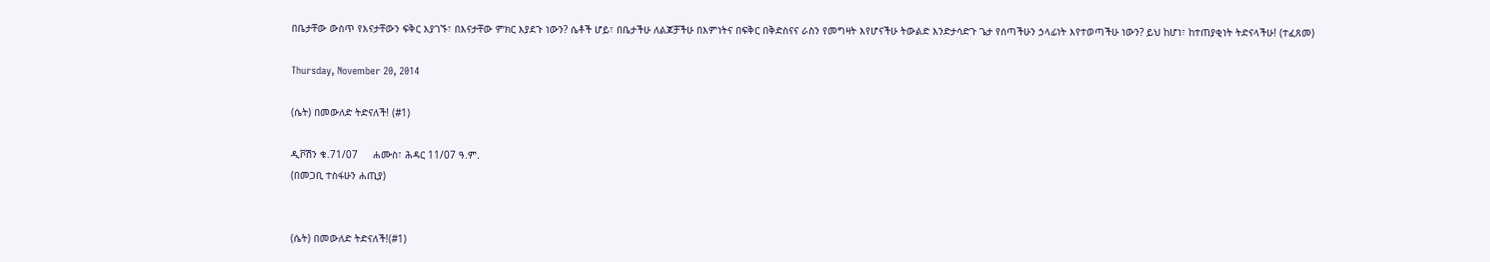በቤታቸው ውስጥ የእናታቸውን ፍቅር እያገኙ፣ በእናታቸው ምክር እያደጉ ነውን? ሴቶች ሆይ፣ በቤታችሁ ለልጆቻችሁ በእምነትና በፍቅር በቅድስናና ራስን የመግዛት እየሆናችሁ ትውልድ እንድታሳድጉ ጌታ የሰጣችሁን ኃላፊነት እየተወጣችሁ ነውን? ይህ ከሆነ፣ ከተጠያቂነት ትድናላችሁ! (ተፈጸመ)

Thursday, November 20, 2014

(ሴት) በመውለድ ትድናለች! (#1)

ዲቮሽን ቁ.71/07     ሐሙስ፣ ሕዳር 11/07 ዓ.ም.
(በመጋቢ ተስፋሁን ሐጢያ)


(ሴት) በመውለድ ትድናለች!(#1)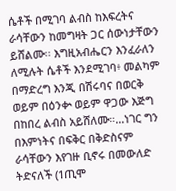ሴቶች በሚገባ ልብስ ከእፍረትና ራሳቸውን ከመግዛት ጋር ሰውነታቸውን ይሸልሙ፡፡ እግዚአብሔርን እንፈራለን ለሚሉት ሴቶች እንደሚገባ፥ መልካም በማድረግ እንጂ በሽሩባና በወርቅ ወይም በዕንቍ ወይም ዋጋው እጅግ በከበረ ልብስ አይሸለሙ።…ነገር ግን በእምነትና በፍቅር በቅድስናም ራሳቸውን እየገዙ ቢኖሩ በመውለድ ትድናለች (1ጢሞ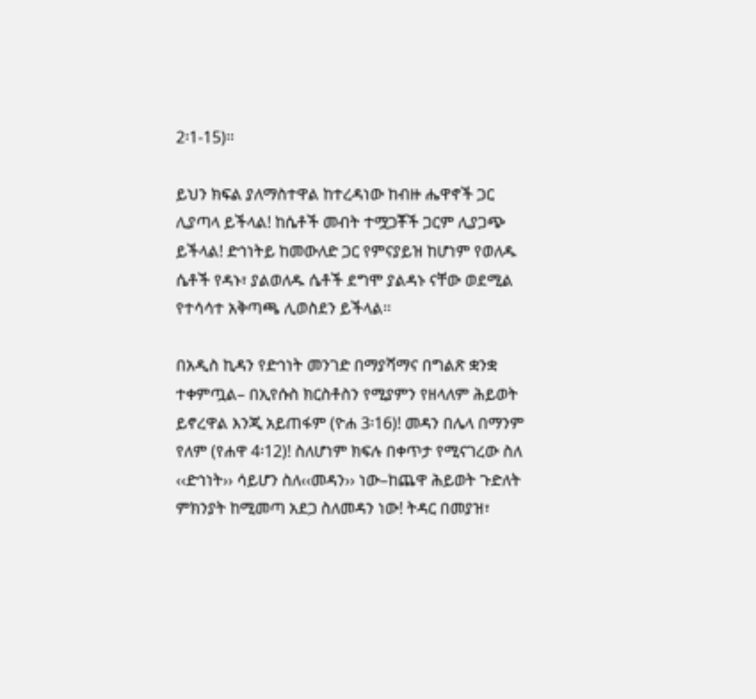2፡1-15)፡፡

ይህን ክፍል ያለማስተዋል ከተረዳነው ከብዙ ሔዋኖች ጋር ሊያጣላ ይችላል! ከሴቶች መብት ተሟጋቾች ጋርም ሊያጋጭ ይችላል! ድኅነትይ ከመውለድ ጋር የምናያይዝ ከሆነም የወለዱ ሴቶች የዳኑ፣ ያልወለዱ ሴቶች ደግሞ ያልዳኑ ናቸው ወደሚል የተሳሳተ አቅጣጫ ሊወስደን ይችላል፡፡

በአዲስ ኪዳን የድኅነት መንገድ በማያሻማና በግልጽ ቋንቋ ተቀምጧል– በኢየሱስ ክርስቶስን የሚያምን የዘላለም ሕይወት ይኖረዋል እንጂ አይጠፋም (ዮሐ 3፡16)! መዳን በሌላ በማንም የለም (የሐዋ 4፡12)! ስለሆነም ክፍሉ በቀጥታ የሚናገረው ስለ ‹‹ድኅነት›› ሳይሆን ስለ‹‹መዳን›› ነው–ከጨዋ ሕይወት ጉድለት ምክንያት ከሚመጣ አደጋ ስለመዳን ነው! ትዳር በመያዝ፣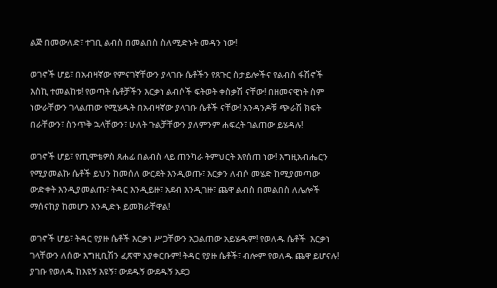ልጅ በመውለድ፣ ተገቢ ልብስ በመልበስ ስለሚድኑት መዳን ነው!

ወገኖች ሆይ፣ በአብዛኛው የምናገኛቸውን ያላገቡ ሴቶችን የጸጉር ስታይሎችና የልብስ ፋሽኖች እስኪ ተመልከቱ! የወጣት ሴቶቻችን እርቃነ ልብሶች ፍትወት ቀስቃሽ ናቸው! በዘመናዊነት ስም ነውራቸውን ገላልጠው የሚሄዱት በአብዛኛው ያላገቡ ሴቶች ናቸው! አንዳንዶቹ ጭራሽ ክፍት በራቸውን፣ ስንጥቅ ኋላቸውን፣ ሁለት ጉልቻቸውን ያለምንም ሐፍረት ገልጠው ይሄዳሉ!

ወገኖች ሆይ፣ የጢሞቴዎስ ጸሐፊ በልብስ ላይ ጠንካራ ትምህርት እየሰጠ ነው! እግዚአብሔርን የሚያመልኩ ሴቶች ይህን ከመሰለ ውርደት እንዲወጡ፣ እርቃን ለብሶ መሄድ ከሚያመጣው ውድቀት እንዲያመልጡ፣ ትዳር እንዲይዙ፣ አደብ እንዲገዙ፣ ጨዋ ልብስ በመልበስ ለሌሎች ማሰናከያ ከመሆን እንዲድኑ ይመክራቸዋል!

ወገኖች ሆይ፣ ትዳር የያዙ ሴቶች እርቃነ ሥጋቸውን አጋልጠው አይሄዱም! የወለዱ ሴቶች  እርቃነ ገላቸውን ለሰው እግዚቢሽን ፈጽሞ አያቀርቡም! ትዳር የያዙ ሴቶች፣ ብሎም የወለዱ ጨዋ ይሆናሉ! ያገቡ የወለዱ ከእዩኝ እዩኝ፣ ውደዱኝ ውደዱኝ አደጋ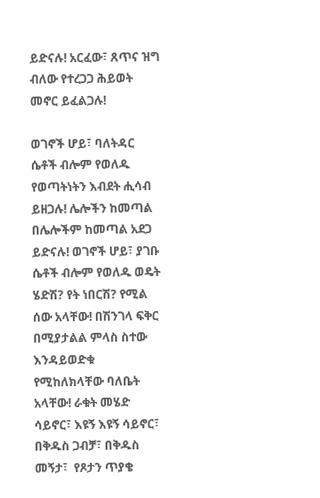ይድናሉ! አርፈው፣ ጸጥና ዝግ ብለው የተረጋጋ ሕይወት መኖር ይፈልጋሉ!

ወገኖች ሆይ፣ ባለትዳር ሴቶች ብሎም የወለዱ የወጣትነትን እብደት ሒሳብ ይዘጋሉ! ሌሎችን ከመጣል በሌሎችም ከመጣል አደጋ ይድናሉ! ወገኖች ሆይ፣ ያገቡ ሴቶች ብሎም የወለዱ ወዴት ሄድሽ? የት ነበርሽ? የሚል ሰው አላቸው! በሽንገላ ፍቅር በሚያታልል ምላስ ስተው እንዳይወድቁ የሚከለክላቸው ባለቤት አላቸው! ራቁት መሄድ ሳይኖር፣ እዩኝ እዩኝ ሳይኖር፣ በቅዱስ ጋብቻ፣ በቅዱስ መኝታ፣  የጾታን ጥያቄ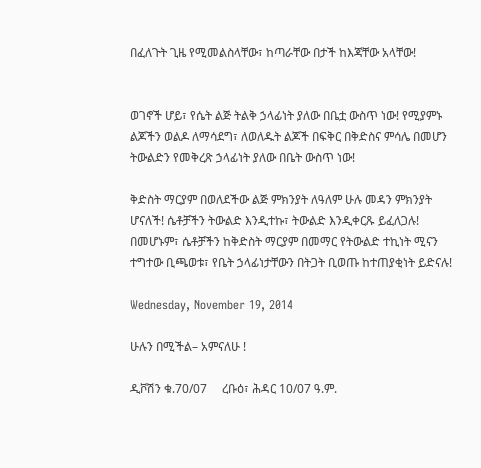በፈለጉት ጊዜ የሚመልስላቸው፣ ከጣራቸው በታች ከእጃቸው አላቸው!


ወገኖች ሆይ፣ የሴት ልጅ ትልቅ ኃላፊነት ያለው በቤቷ ውስጥ ነው! የሚያምኑ ልጆችን ወልዶ ለማሳደግ፣ ለወለዱት ልጆች በፍቅር በቅድስና ምሳሌ በመሆን ትውልድን የመቅረጽ ኃላፊነት ያለው በቤት ውስጥ ነው!

ቅድስት ማርያም በወለደችው ልጅ ምክንያት ለዓለም ሁሉ መዳን ምክንያት ሆናለች! ሴቶቻችን ትውልድ እንዲተኩ፣ ትውልድ እንዲቀርጹ ይፈለጋሉ! በመሆኑም፣ ሴቶቻችን ከቅድስት ማርያም በመማር የትውልድ ተኪነት ሚናን ተግተው ቢጫወቱ፣ የቤት ኃላፊነታቸውን በትጋት ቢወጡ ከተጠያቂነት ይድናሉ!

Wednesday, November 19, 2014

ሁሉን በሚችል– አምናለሁ !

ዲቮሽን ቁ.70/07     ረቡዕ፣ ሕዳር 10/07 ዓ.ም.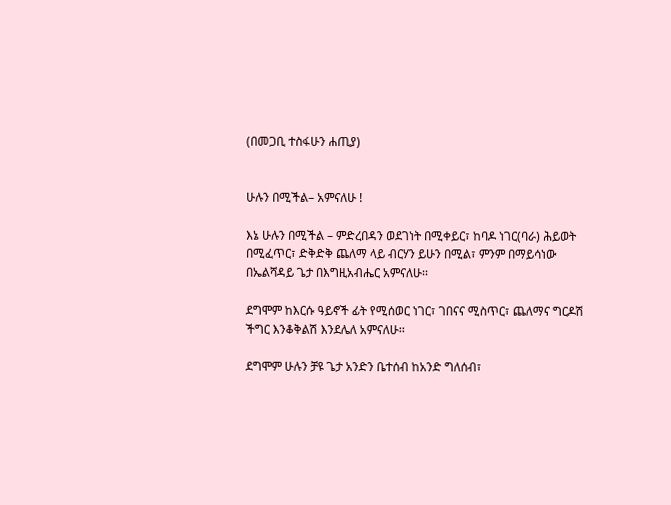(በመጋቢ ተስፋሁን ሐጢያ)


ሁሉን በሚችል– አምናለሁ !

እኔ ሁሉን በሚችል – ምድረበዳን ወደገነት በሚቀይር፣ ከባዶ ነገር(ባራ) ሕይወት በሚፈጥር፣ ድቅድቅ ጨለማ ላይ ብርሃን ይሁን በሚል፣ ምንም በማይሳነው በኤልሻዳይ ጌታ በእግዚአብሔር አምናለሁ፡፡

ደግሞም ከእርሱ ዓይኖች ፊት የሚሰወር ነገር፣ ገበናና ሚስጥር፣ ጨለማና ግርዶሽ ችግር እንቆቅልሽ እንደሌለ አምናለሁ፡፡

ደግሞም ሁሉን ቻዩ ጌታ አንድን ቤተሰብ ከአንድ ግለሰብ፣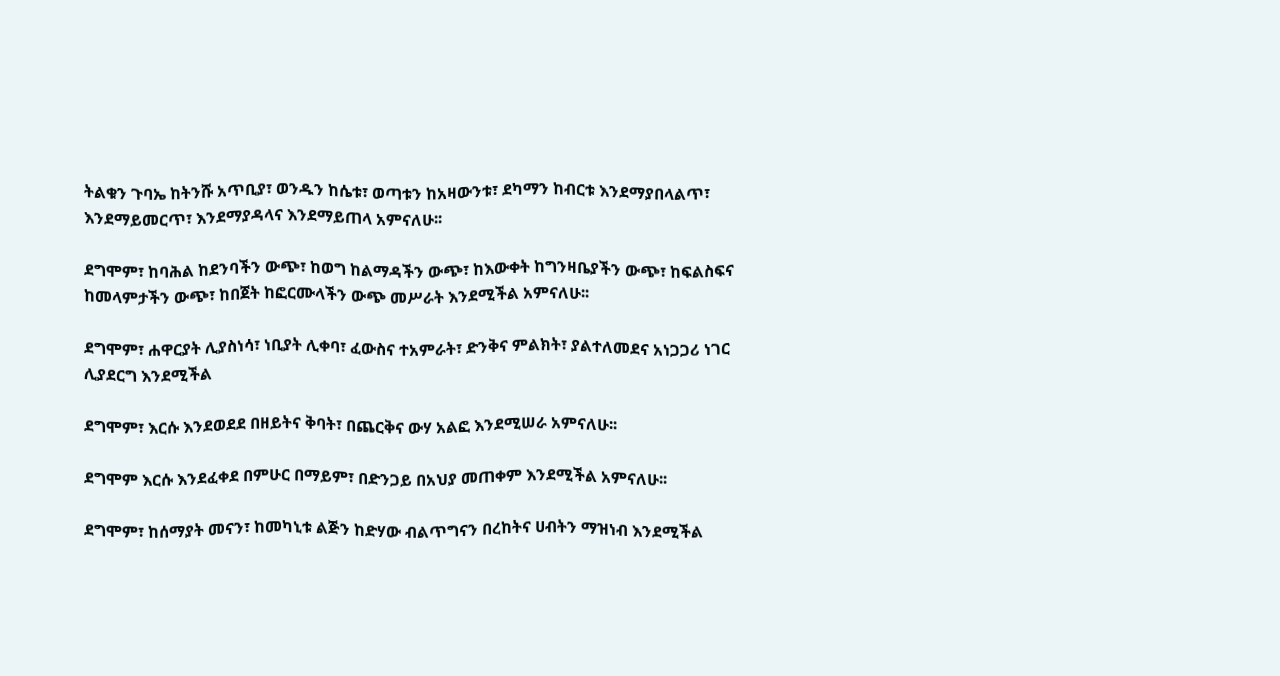ትልቁን ጉባኤ ከትንሹ አጥቢያ፣ ወንዱን ከሴቱ፣ ወጣቱን ከአዛውንቱ፣ ደካማን ከብርቱ እንደማያበላልጥ፣ እንደማይመርጥ፣ እንደማያዳላና እንደማይጠላ አምናለሁ፡፡

ደግሞም፣ ከባሕል ከደንባችን ውጭ፣ ከወግ ከልማዳችን ውጭ፣ ከእውቀት ከግንዛቤያችን ውጭ፣ ከፍልስፍና ከመላምታችን ውጭ፣ ከበጀት ከፎርሙላችን ውጭ መሥራት እንደሚችል አምናለሁ፡፡

ደግሞም፣ ሐዋርያት ሊያስነሳ፣ ነቢያት ሊቀባ፣ ፈውስና ተአምራት፣ ድንቅና ምልክት፣ ያልተለመደና አነጋጋሪ ነገር ሊያደርግ እንደሚችል

ደግሞም፣ እርሱ እንደወደደ በዘይትና ቅባት፣ በጨርቅና ውሃ አልፎ እንደሚሠራ አምናለሁ፡፡

ደግሞም እርሱ እንደፈቀደ በምሁር በማይም፣ በድንጋይ በአህያ መጠቀም እንደሚችል አምናለሁ፡፡

ደግሞም፣ ከሰማያት መናን፣ ከመካኒቱ ልጅን ከድሃው ብልጥግናን በረከትና ሀብትን ማዝነብ እንደሚችል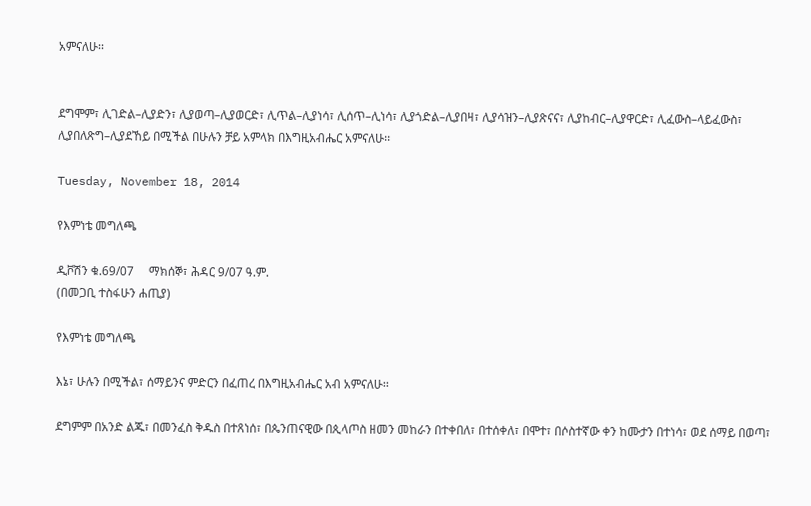አምናለሁ፡፡


ደግሞም፣ ሊገድል–ሊያድን፣ ሊያወጣ–ሊያወርድ፣ ሊጥል–ሊያነሳ፣ ሊሰጥ–ሊነሳ፣ ሊያጎድል–ሊያበዛ፣ ሊያሳዝን–ሊያጽናና፣ ሊያከብር–ሊያዋርድ፣ ሊፈውስ–ላይፈውስ፣ ሊያበለጽግ–ሊያደኸይ በሚችል በሁሉን ቻይ አምላክ በእግዚአብሔር አምናለሁ፡፡

Tuesday, November 18, 2014

የእምነቴ መግለጫ

ዲቮሽን ቁ.69/07     ማክሰኞ፣ ሕዳር 9/07 ዓ.ም.
(በመጋቢ ተስፋሁን ሐጢያ)

የእምነቴ መግለጫ

እኔ፣ ሁሉን በሚችል፣ ሰማይንና ምድርን በፈጠረ በእግዚአብሔር አብ አምናለሁ፡፡

ደግምም በአንድ ልጁ፣ በመንፈስ ቅዱስ በተጸነሰ፣ በጴንጠናዊው በጲላጦስ ዘመን መከራን በተቀበለ፣ በተሰቀለ፣ በሞተ፣ በሶስተኛው ቀን ከሙታን በተነሳ፣ ወደ ሰማይ በወጣ፣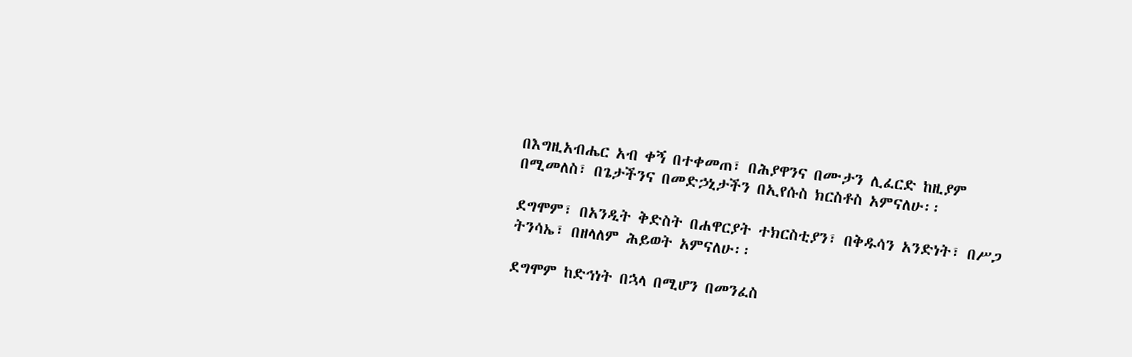በእግዚአብሔር አብ ቀኝ በተቀመጠ፣ በሕያዋንና በሙታን ሊፈርድ ከዚያም በሚመለስ፣ በጌታችንና በመድኃኒታችን በኢየሱስ ክርስቶስ አምናለሁ፡፡

ደግሞም፣ በአንዲት ቅድስት በሐዋርያት ተክርስቲያን፣ በቅዱሳን አንድነት፣ በሥጋ ትንሳኤ፣ በዘላለም ሕይወት አምናለሁ፡፡

ደግሞም ከድኅነት በኋላ በሚሆን በመንፈስ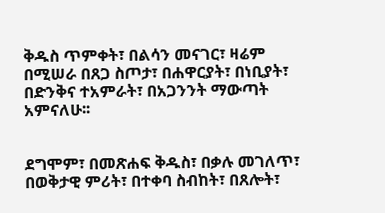ቅዱስ ጥምቀት፣ በልሳን መናገር፣ ዛሬም በሚሠራ በጸጋ ስጦታ፣ በሐዋርያት፣ በነቢያት፣ በድንቅና ተአምራት፣ በአጋንንት ማውጣት አምናለሁ፡፡


ደግሞም፣ በመጽሐፍ ቅዱስ፣ በቃሉ መገለጥ፣ በወቅታዊ ምሪት፣ በተቀባ ስብከት፣ በጸሎት፣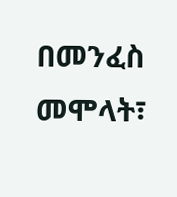በመንፈስ መሞላት፣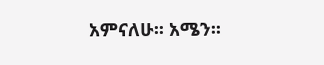አምናለሁ፡፡ አሜን፡፡